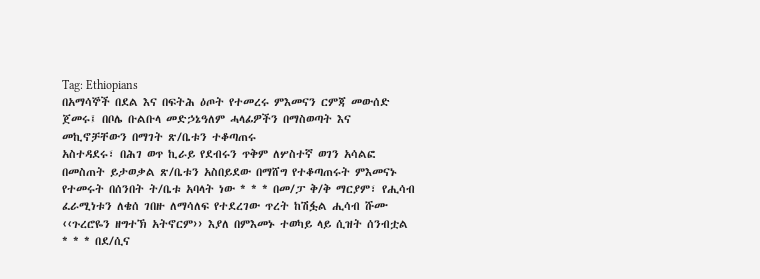Tag: Ethiopians
በአማሳኞች በደል እና በፍትሕ ዕጦት የተመረሩ ምእመናን ርምጃ መውሰድ ጀመሩ፤ በቦሌ ቡልቡላ መድኃኔዓለም ሓላፊዎችን በማስወጣት እና መኪኖቻቸውን በማገት ጽ/ቤቱን ተቆጣጠሩ
አስተዳደሩ፣ በሕገ ወጥ ኪራይ የደብሩን ጥቅም ለሦስተኛ ወገን አሳልፎ በመስጠት ይታወቃል ጽ/ቤቱን አስበይደው በማሸግ የተቆጣጠሩት ምእመናኑ የተመሩት በሰንበት ት/ቤቱ አባላት ነው * * * በመ/ፓ ቅ/ቅ ማርያም፣ የሒሳብ ፈራሚነቱን ለቄሰ ገበዙ ለማሳለፍ የተደረገው ጥረት ከሽፏል ሒሳብ ሹሙ ‹‹ጉረሮዬን ዘግተኽ አትኖርም›› እያለ በምእመኑ ተወካይ ላይ ሲዝት ሰንብቷል * * * በደ/ሲና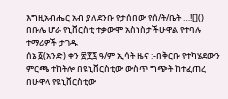እግዚአብሔር አብ ያለደንቡ የታሰበው የሰ/ት/ቤት …![]()
በቡሌ ሆራ የኒቨርስቲ ተቃውሞ አስነስታችሁዋል የተባሉ ተማሪዎች ታገዱ
ሰኔ ፩(አንድ) ቀን ፳፻፯ ዓ/ም ኢሳት ዜና :-በቅርቡ የተካሄደውን ምርጫ ተከትሎ በዩኒቨርስቲው ውስጥ ግጭት ከተፈጠረ በሁዋላ የዩኒቨርስቲው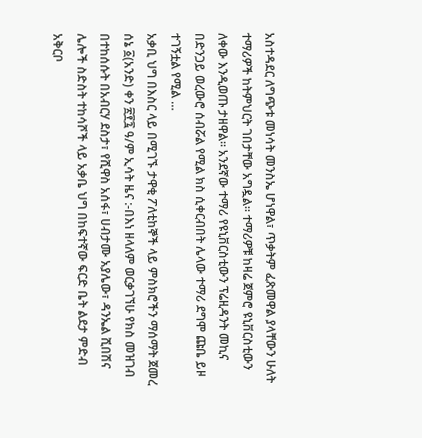አስተዳደር ለግጭቱ መነሳት መንስኤ ሆነዋል፣ ጥቃትም ፈጽመዋል ያላቸውን ሁለት ተማሪዎች ከትምህርት ገበታቸው አግዷል። ተማሪዎቹ ከዛሬ ጀምሮ ዩኒቨርስቲውን ለቀው እንዲወጡ ታዘዋል። አንደኛው ተማሪ የዩኒቨርስቲውን ፕሬዚዳንት መኪና በድንጋይ ወረውሮ ሰብሯል የሚል ክስ ሲቀርብበት ሌላው ተማሪ ደግሞ ጩቤ ይዞ ተገኝቷል የሚል …
አቃቢ ህግ በእስር ላይ በሚገኙ ታዋቂ ፖለቲከኞች ላይ ምስክሮችን ማሰማት ጀመረ
ሰኔ ፩(አንድ) ቀን ፳፻፯ ዓ/ም ኢሳት ዜና :-በእነ ዘላለም ወርቃገኘሁ የክስ መዝገብ በተከሰሱት በአብርሃ ደስታ፣ የሺዋስ አሰፋ፣ ሀብታሙ አያሌው፣ ዳንኤል ሺበሽና ሌሎች ስድስት ተከሳሾች ላይ አቃቤ ህግ በከፍተኛው ፍርድ ቤት ልደታ ምድብ አቅርቦ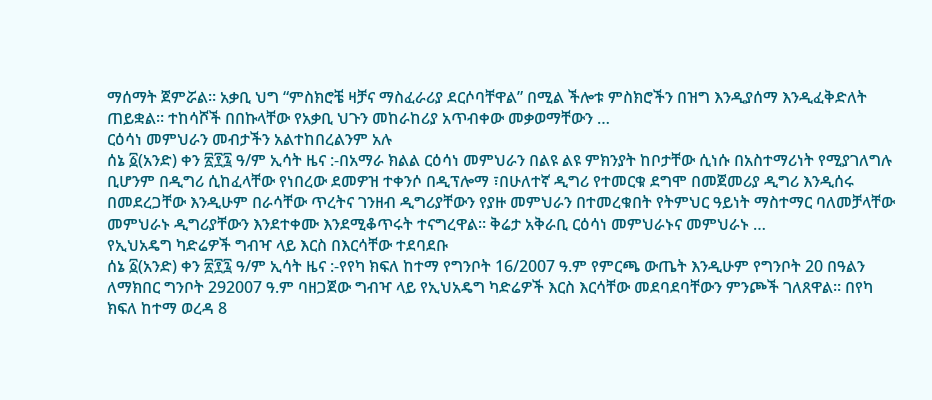ማሰማት ጀምሯል። አቃቢ ህግ “ምስክሮቼ ዛቻና ማስፈራሪያ ደርሶባቸዋል” በሚል ችሎቱ ምስክሮችን በዝግ እንዲያሰማ እንዲፈቅድለት ጠይቋል። ተከሳሾች በበኩላቸው የአቃቢ ህጉን መከራከሪያ አጥብቀው መቃወማቸውን …
ርዕሳነ መምህራን መብታችን አልተከበረልንም አሉ
ሰኔ ፩(አንድ) ቀን ፳፻፯ ዓ/ም ኢሳት ዜና :-በአማራ ክልል ርዕሳነ መምህራን በልዩ ልዩ ምክንያት ከቦታቸው ሲነሱ በአስተማሪነት የሚያገለግሉ ቢሆንም በዲግሪ ሲከፈላቸው የነበረው ደመዎዝ ተቀንሶ በዲፕሎማ ፣በሁለተኛ ዲግሪ የተመርቁ ደግሞ በመጀመሪያ ዲግሪ እንዲሰሩ በመደረጋቸው እንዲሁም በራሳቸው ጥረትና ገንዘብ ዲግሪያቸውን የያዙ መምህራን በተመረቁበት የትምህር ዓይነት ማስተማር ባለመቻላቸው መምህራኑ ዲግሪያቸውን እንደተቀሙ እንደሚቆጥሩት ተናግረዋል፡፡ ቅሬታ አቅራቢ ርዕሳነ መምህራኑና መምህራኑ …
የኢህአዴግ ካድሬዎች ግብዣ ላይ እርስ በእርሳቸው ተደባደቡ
ሰኔ ፩(አንድ) ቀን ፳፻፯ ዓ/ም ኢሳት ዜና :-የየካ ክፍለ ከተማ የግንቦት 16/2007 ዓ.ም የምርጫ ውጤት እንዲሁም የግንቦት 20 በዓልን ለማክበር ግንቦት 292007 ዓ.ም ባዘጋጀው ግብዣ ላይ የኢህአዴግ ካድሬዎች እርስ እርሳቸው መደባደባቸውን ምንጮች ገለጸዋል፡፡ በየካ ክፍለ ከተማ ወረዳ 8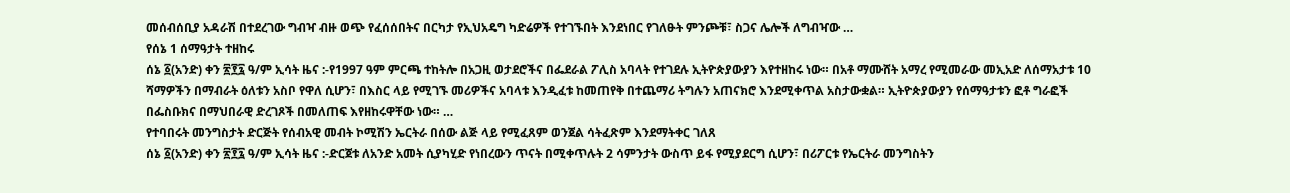መሰብሰቢያ አዳራሽ በተደረገው ግብዣ ብዙ ወጭ የፈሰሰበትና በርካታ የኢህአዴግ ካድሬዎች የተገኙበት እንደነበር የገለፁት ምንጮቹ፣ ስጋና ሌሎች ለግብዣው …
የሰኔ 1 ሰማዓታት ተዘከሩ
ሰኔ ፩(አንድ) ቀን ፳፻፯ ዓ/ም ኢሳት ዜና :-የ1997 ዓም ምርጫ ተከትሎ በአጋዚ ወታደሮችና በፌደራል ፖሊስ አባላት የተገደሉ ኢትዮጵያውያን እየተዘከሩ ነው። በአቶ ማሙሸት አማረ የሚመራው መኢአድ ለሰማአታቱ 10 ሻማዎችን በማብራት ዕለቱን አስቦ የዋለ ሲሆን፣ በእስር ላይ የሚገኙ መሪዎችና አባላቱ እንዲፈቱ ከመጠየቅ በተጨማሪ ትግሉን አጠናክሮ እንደሚቀጥል አስታውቋል። ኢትዮጵያውያን የሰማዓታቱን ፎቶ ግራፎች በፌስቡክና በማህበራዊ ድረገጾች በመለጠፍ እየዘከሩዋቸው ነው። …
የተባበሩት መንግስታት ድርጅት የሰብአዊ መብት ኮሚሽን ኤርትራ በሰው ልጅ ላይ የሚፈጸም ወንጀል ሳትፈጽም እንደማትቀር ገለጸ
ሰኔ ፩(አንድ) ቀን ፳፻፯ ዓ/ም ኢሳት ዜና :-ድርጀቱ ለአንድ አመት ሲያካሂድ የነበረውን ጥናት በሚቀጥሉት 2 ሳምንታት ውስጥ ይፋ የሚያደርግ ሲሆን፣ በሪፖርቱ የኤርትራ መንግስትን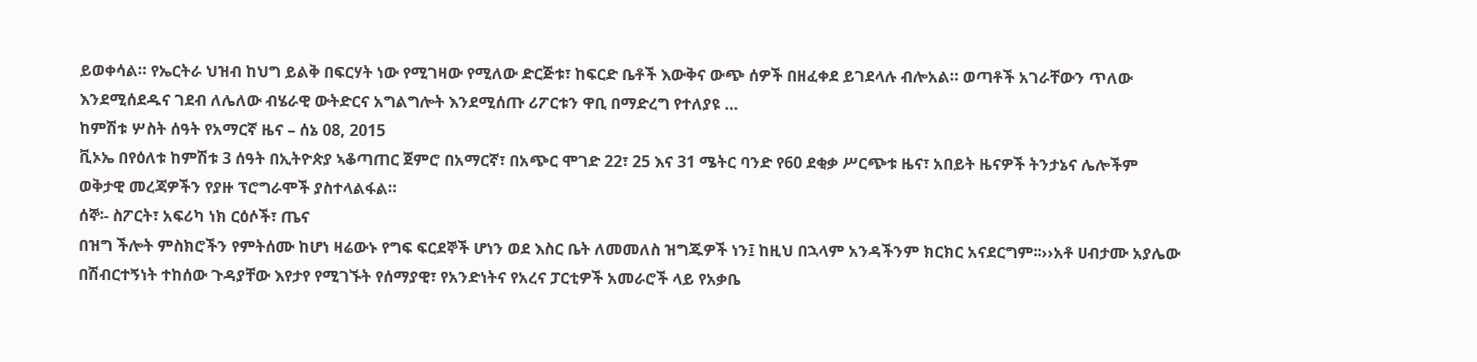ይወቀሳል። የኤርትራ ህዝብ ከህግ ይልቅ በፍርሃት ነው የሚገዛው የሚለው ድርጅቱ፣ ከፍርድ ቤቶች እውቅና ውጭ ሰዎች በዘፈቀደ ይገደላሉ ብሎአል። ወጣቶች አገራቸውን ጥለው እንደሚሰደዱና ገደብ ለሌለው ብሄራዊ ውትድርና አግልግሎት እንደሚሰጡ ሪፖርቱን ዋቢ በማድረግ የተለያዩ …
ከምሽቱ ሦስት ሰዓት የአማርኛ ዜና – ሰኔ 08, 2015
ቪኦኤ በየዕለቱ ከምሽቱ 3 ሰዓት በኢትዮጵያ ኣቆጣጠር ጀምሮ በአማርኛ፣ በአጭር ሞገድ 22፣ 25 እና 31 ሜትር ባንድ የ60 ደቂቃ ሥርጭቱ ዜና፣ አበይት ዜናዎች ትንታኔና ሌሎችም ወቅታዊ መረጃዎችን የያዙ ፕሮግራሞች ያስተላልፋል።
ሰኞ፡- ስፖርት፣ አፍሪካ ነክ ርዕሶች፣ ጤና
በዝግ ችሎት ምስክሮችን የምትሰሙ ከሆነ ዛሬውኑ የግፍ ፍርደኞች ሆነን ወደ እስር ቤት ለመመለስ ዝግጁዎች ነን፤ ከዚህ በኋላም አንዳችንም ክርክር አናደርግም፡፡››አቶ ሀብታሙ አያሌው
በሽብርተኝነት ተከሰው ጉዳያቸው እየታየ የሚገኙት የሰማያዊ፣ የአንድነትና የአረና ፓርቲዎች አመራሮች ላይ የአቃቤ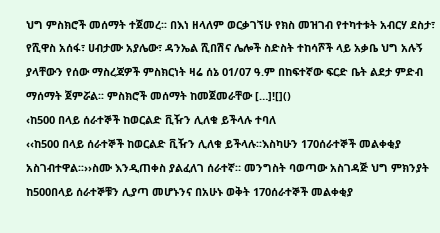ህግ ምስክሮች መሰማት ተጀመረ፡፡ በእነ ዘላለም ወርቃገኘሁ የክስ መዝገብ የተካተቱት አብርሃ ደስታ፣ የሺዋስ አሰፋ፣ ሀብታሙ አያሌው፣ ዳንኤል ሺበሽና ሌሎች ስድስት ተከሳሾች ላይ አቃቤ ህግ አሉኝ ያላቸውን የሰው ማስረጃዎች ምስክርነት ዛሬ ሰኔ 01/07 ዓ.ም በከፍተኛው ፍርድ ቤት ልደታ ምድብ ማሰማት ጀምሯል፡፡ ምስክሮች መሰማት ከመጀመራቸው […]![]()
‹ከ500 በላይ ሰራተኞች ከወርልድ ቪዥን ሊለቁ ይችላሉ ተባለ
‹‹ከ500 በላይ ሰራተኞች ከወርልድ ቪዥን ሊለቁ ይችላሉ፡፡እስካሁን 170ሰራተኞች መልቀቂያ አስገብተዋል፡፡››ስሙ እንዲጠቀስ ያልፈለገ ሰራተኛ። መንግስት ባወጣው አስገዳጅ ህግ ምክንያት ከ500በላይ ሰራተኞቹን ሊያጣ መሆኑንና በአሁኑ ወቅት 170ሰራተኞች መልቀቂያ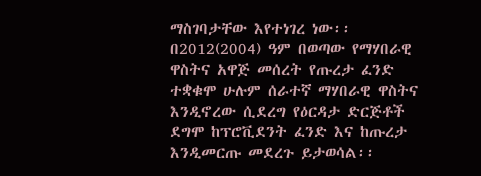ማስገባታቸው እየተነገረ ነው፡፡በ2012(2004) ዓም በወጣው የማሃበራዊ ዋስትና አዋጅ መሰረት የጡረታ ፈንድ ተቋቁሞ ሁሉም ሰራተኛ ማሃበራዊ ዋስትና እንዲኖረው ሲደረግ የዕርዳታ ድርጅቶች ደግሞ ከፕሮቪደንት ፈንድ እና ከጡረታ እንዲመርጡ መደረጉ ይታወሳል፡፡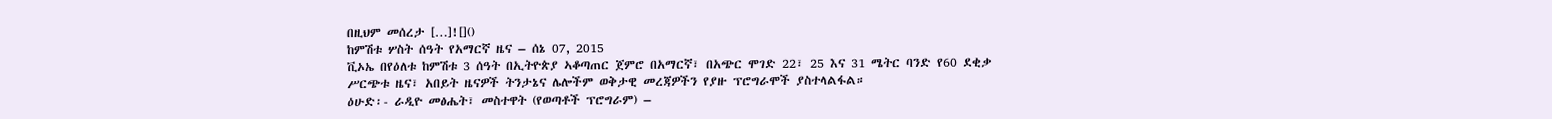በዚህም መሰረታ […]![]()
ከምሽቱ ሦስት ሰዓት የአማርኛ ዜና – ሰኔ 07, 2015
ቪኦኤ በየዕለቱ ከምሽቱ 3 ሰዓት በኢትዮጵያ ኣቆጣጠር ጀምሮ በአማርኛ፣ በአጭር ሞገድ 22፣ 25 እና 31 ሜትር ባንድ የ60 ደቂቃ ሥርጭቱ ዜና፣ አበይት ዜናዎች ትንታኔና ሌሎችም ወቅታዊ መረጃዎችን የያዙ ፕሮግራሞች ያስተላልፋል።
ዕሁድ፡- ራዲዮ መፅሔት፣ መስተዋት (የወጣቶች ፕሮግራም) –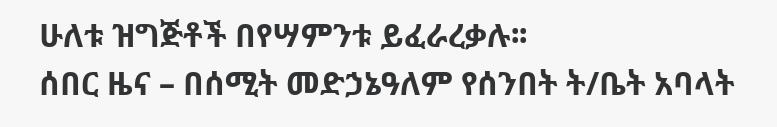ሁለቱ ዝግጅቶች በየሣምንቱ ይፈራረቃሉ፡፡
ሰበር ዜና – በሰሚት መድኃኔዓለም የሰንበት ት/ቤት አባላት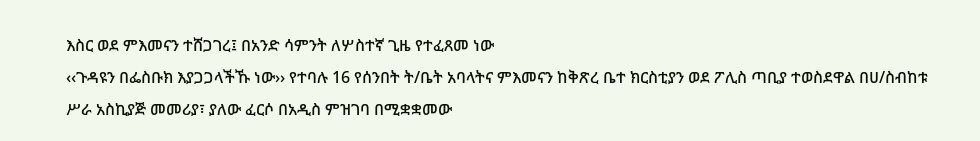እስር ወደ ምእመናን ተሸጋገረ፤ በአንድ ሳምንት ለሦስተኛ ጊዜ የተፈጸመ ነው
‹‹ጉዳዩን በፌስቡክ እያጋጋላችኹ ነው›› የተባሉ 16 የሰንበት ት/ቤት አባላትና ምእመናን ከቅጽረ ቤተ ክርስቲያን ወደ ፖሊስ ጣቢያ ተወስደዋል በሀ/ስብከቱ ሥራ አስኪያጅ መመሪያ፣ ያለው ፈርሶ በአዲስ ምዝገባ በሚቋቋመው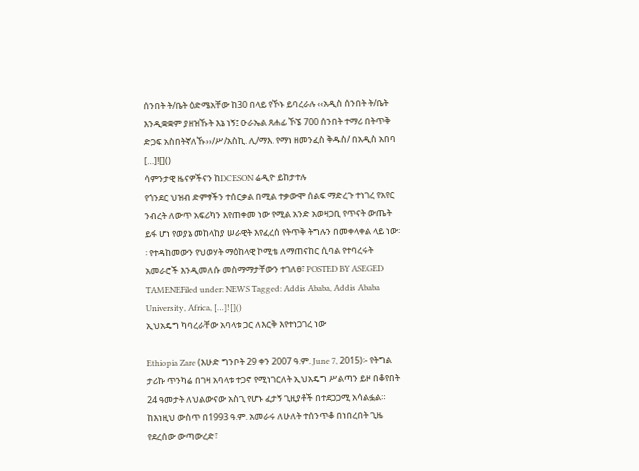ሰንበት ት/ቤት ዕድሜአቸው ከ30 በላይ የኾኑ ይባረራሉ ‹‹አዲስ ሰንበት ት/ቤት እንዲቋቋም ያዘዝኹት እኔ ነኝ፤ ዑራኤል ጸሐፊ ኾኜ 700 ሰንበት ተማሪ በትጥቅ ድጋፍ አስበትኛለኹ››/ሥ/አስኪ. ሊ/ማእ. የማነ ዘመንፈስ ቅዱስ/ በአዲስ አበባ […]![]()
ሳምንታዊ ዜናዎችናን ከDCESON ሬዲዮ ይከታተሉ
የጎንደር ህዝብ ድምፃችን ተሰርቃል በሚል ተቃውሞ ሰልፍ ማድረጉ ተነገረ የአየር ንብረት ለውጥ አፍሪካን እየጠቀመ ነው የሚል አንድ አወዛጋቢ የጥናት ውጤት ይፋ ሆነ የወያኔ መከላከያ ሠራዊት እየፈረሰ የትጥቅ ትግሉን በመቀላቀል ላይ ነው፡፡ የተዳከመውን የህወሃት ማዕከላዊ ኮሚቴ ለማጠናከር ሲባል የተባረሩት አመራሮች እንዲመለሱ መስማማታቸውን ተገለፀ፣ POSTED BY ASEGED TAMENEFiled under: NEWS Tagged: Addis Ababa, Addis Ababa University, Africa, […]![]()
ኢህአዴግ ካባረራቸው አባላቱ ጋር ለእርቅ እየተነጋገረ ነው

Ethiopia Zare (እሁድ ግንቦት 29 ቀን 2007 ዓ.ም. June 7, 2015)፡- የትግል ታሪኩ ጥንካሬ በገዛ አባላቱ ተጋኖ የሚነገርለት ኢህአዴግ ሥልጣን ይዞ በቆየበት 24 ዓመታት ለህልውናው አስጊ የሆኑ ፈታኝ ጊዚያቶች በተደጋጋሚ አሳልፏል። ከእነዚህ ውስጥ በ1993 ዓ.ም. አመራሩ ለሁለት ተሰንጥቆ በነበረበት ጊዜ የደረሰው ውጣውረድ፣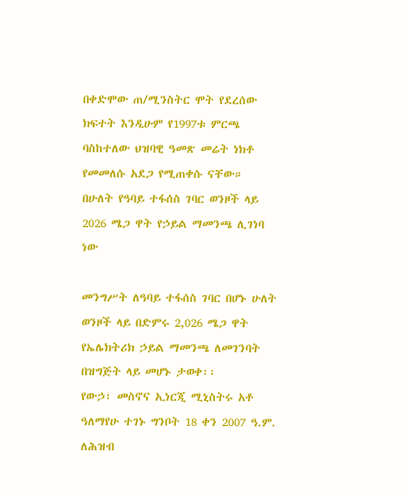በቀድሞው ጠ/ሚንስትር ሞት የደረሰው ክፍተት እንዲሁም የ1997ቱ ምርጫ ባስከተለው ህዝባዊ ዓመጽ መሬት ነክቶ የመመለሱ አደጋ የሚጠቀሱ ናቸው።
በሁለት የዓባይ ተፋሰስ ገባር ወንዞች ላይ 2026 ሜጋ ዋት የኃይል ማመንጫ ሊገነባ ነው

መንግሥት ለዓባይ ተፋሰስ ገባር በሆኑ ሁለት ወንዞች ላይ በድምሩ 2,026 ሜጋ ዋት የኤሌክትሪክ ኃይል ማመንጫ ለመገንባት በዝግጅት ላይ መሆኑ ታወቀ፡፡
የውኃ፣ መስኖና ኢነርጂ ሚኒስትሩ አቶ ዓለማየሁ ተገኑ ግንቦት 18 ቀን 2007 ዓ.ም. ለሕዝብ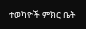ተወካዮች ምክር ቤት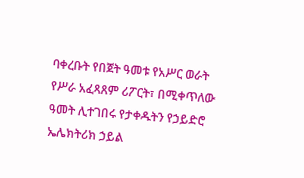ባቀረቡት የበጀት ዓመቱ የአሥር ወራት የሥራ አፈጻጸም ሪፖርት፣ በሚቀጥለው ዓመት ሊተገበሩ የታቀዱትን የኃይድሮ ኤሌክትሪክ ኃይል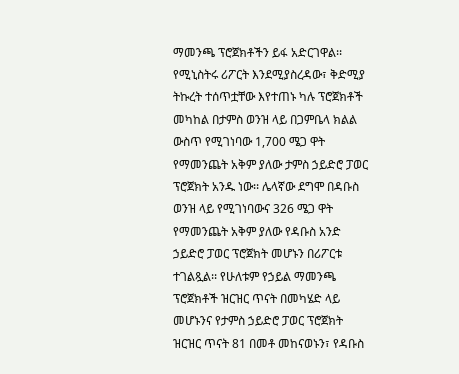ማመንጫ ፕሮጀክቶችን ይፋ አድርገዋል፡፡
የሚኒስትሩ ሪፖርት እንደሚያስረዳው፣ ቅድሚያ ትኩረት ተሰጥቷቸው እየተጠኑ ካሉ ፕሮጀክቶች መካከል በታምስ ወንዝ ላይ በጋምቤላ ክልል ውስጥ የሚገነባው 1,700 ሜጋ ዋት የማመንጨት አቅም ያለው ታምስ ኃይድሮ ፓወር ፕሮጀክት አንዱ ነው፡፡ ሌላኛው ደግሞ በዳቡስ ወንዝ ላይ የሚገነባውና 326 ሜጋ ዋት የማመንጨት አቅም ያለው የዳቡስ አንድ ኃይድሮ ፓወር ፕሮጀክት መሆኑን በሪፖርቱ ተገልጿል፡፡ የሁለቱም የኃይል ማመንጫ ፕሮጀክቶች ዝርዝር ጥናት በመካሄድ ላይ መሆኑንና የታምስ ኃይድሮ ፓወር ፕሮጀክት ዝርዝር ጥናት 81 በመቶ መከናወኑን፣ የዳቡስ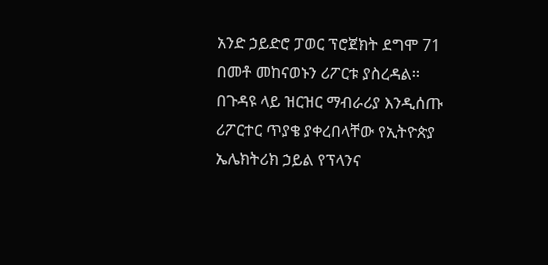አንድ ኃይድሮ ፓወር ፕሮጀክት ደግሞ 71 በመቶ መከናወኑን ሪፖርቱ ያስረዳል፡፡
በጉዳዩ ላይ ዝርዝር ማብራሪያ እንዲሰጡ ሪፖርተር ጥያቄ ያቀረበላቸው የኢትዮጵያ ኤሌክትሪክ ኃይል የፕላንና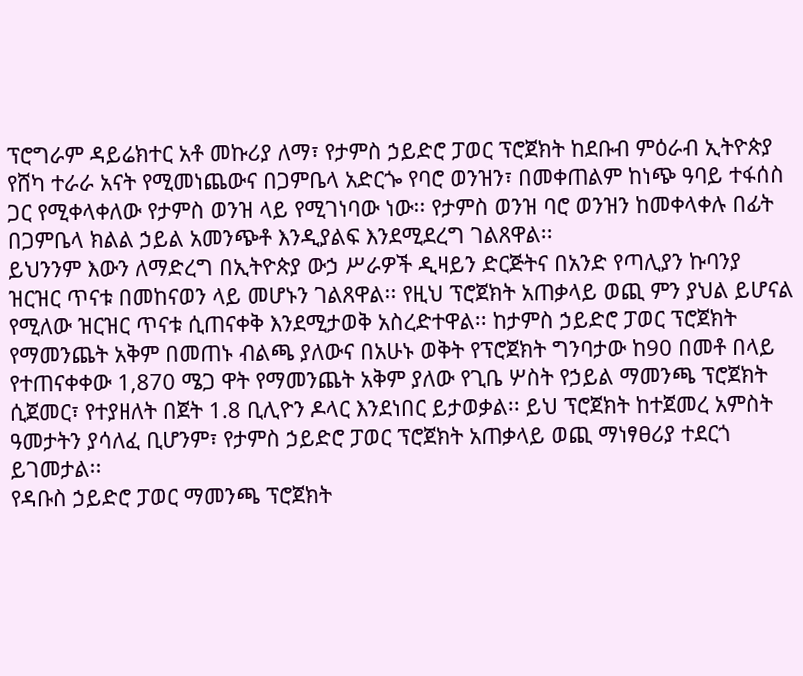ፕሮግራም ዳይሬክተር አቶ መኩሪያ ለማ፣ የታምስ ኃይድሮ ፓወር ፕሮጀክት ከደቡብ ምዕራብ ኢትዮጵያ የሸካ ተራራ አናት የሚመነጨውና በጋምቤላ አድርጐ የባሮ ወንዝን፣ በመቀጠልም ከነጭ ዓባይ ተፋሰስ ጋር የሚቀላቀለው የታምስ ወንዝ ላይ የሚገነባው ነው፡፡ የታምስ ወንዝ ባሮ ወንዝን ከመቀላቀሉ በፊት በጋምቤላ ክልል ኃይል አመንጭቶ እንዲያልፍ እንደሚደረግ ገልጸዋል፡፡
ይህንንም እውን ለማድረግ በኢትዮጵያ ውኃ ሥራዎች ዲዛይን ድርጅትና በአንድ የጣሊያን ኩባንያ ዝርዝር ጥናቱ በመከናወን ላይ መሆኑን ገልጸዋል፡፡ የዚህ ፕሮጀክት አጠቃላይ ወጪ ምን ያህል ይሆናል የሚለው ዝርዝር ጥናቱ ሲጠናቀቅ እንደሚታወቅ አስረድተዋል፡፡ ከታምስ ኃይድሮ ፓወር ፕሮጀክት የማመንጨት አቅም በመጠኑ ብልጫ ያለውና በአሁኑ ወቅት የፕሮጀክት ግንባታው ከ90 በመቶ በላይ የተጠናቀቀው 1,870 ሜጋ ዋት የማመንጨት አቅም ያለው የጊቤ ሦስት የኃይል ማመንጫ ፕሮጀክት ሲጀመር፣ የተያዘለት በጀት 1.8 ቢሊዮን ዶላር እንደነበር ይታወቃል፡፡ ይህ ፕሮጀክት ከተጀመረ አምስት ዓመታትን ያሳለፈ ቢሆንም፣ የታምስ ኃይድሮ ፓወር ፕሮጀክት አጠቃላይ ወጪ ማነፃፀሪያ ተደርጎ ይገመታል፡፡
የዳቡስ ኃይድሮ ፓወር ማመንጫ ፕሮጀክት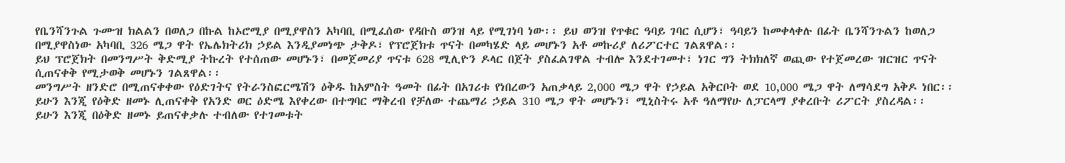የቤንሻንጉል ጉሙዝ ክልልን በወለጋ በኩል ከኦሮሚያ በሚያዋስን አካባቢ በሚፈሰው የዳቡስ ወንዝ ላይ የሚገነባ ነው፡፡ ይህ ወንዝ የጥቁር ዓባይ ገባር ሲሆን፣ ዓባይን ከመቀላቀሉ በፊት ቤንሻንጉልን ከወለጋ በሚያዋስነው አካባቢ 326 ሜጋ ዋት የኤሌክትሪክ ኃይል እንዲያመነጭ ታቅዶ፣ የፕሮጀክቱ ጥናት በመካሄድ ላይ መሆኑን አቶ መኩሪያ ለሪፖርተር ገልጸዋል፡፡
ይህ ፕሮጀክት በመንግሥት ቅድሚያ ትኩረት የተሰጠው መሆኑን፣ በመጀመሪያ ጥናቱ 628 ሚሊዮን ዶላር በጀት ያስፈልገዋል ተብሎ እንደተገመተ፣ ነገር ግን ትክክለኛ ወጪው የተጀመረው ዝርዝር ጥናት ሲጠናቀቅ የሚታወቅ መሆኑን ገልጸዋል፡፡
መንግሥት ዘንድሮ በሚጠናቀቀው የዕድገትና የትራንስፎርሜሽን ዕቅዱ ከአምስት ዓመት በፊት በአገሪቱ የነበረውን አጠቃላይ 2,000 ሜጋ ዋት የኃይል አቅርቦት ወደ 10,000 ሜጋ ዋት ለማሳደግ አቅዶ ነበር፡፡ ይሁን እንጂ የዕቅድ ዘመኑ ሊጠናቀቅ የአንድ ወር ዕድሜ እየቀረው በተግባር ማቅረብ የቻለው ተጨማሪ ኃይል 310 ሜጋ ዋት መሆኑን፣ ሚኒስትሩ አቶ ዓለማየሁ ለፓርላማ ያቀረቡት ሪፖርት ያስረዳል፡፡
ይሁን እንጂ በዕቅድ ዘመኑ ይጠናቀቃሉ ተብለው የተገመቱት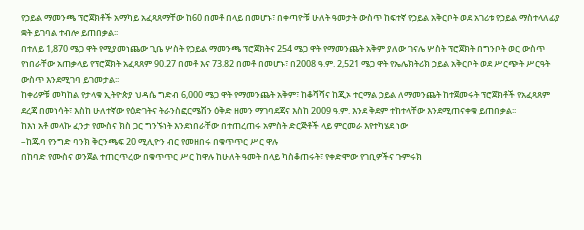የኃይል ማመንጫ ፕሮጀክቶች አማካይ አፈጻጸማቸው ከ60 በመቶ በላይ በመሆኑ፣ በቀጣዮቹ ሁለት ዓመታት ውስጥ ከፍተኛ የኃይል አቅርቦት ወደ አገሪቱ የኃይል ማስተላለፊያ ቋት ይገባል ተብሎ ይጠበቃል፡፡
በተለይ 1,870 ሜጋ ዋት የሚያመነጨው ጊቤ ሦስት የኃይል ማመንጫ ፕሮጀክትና 254 ሜጋ ዋት የማመንጨት አቅም ያለው ገናሌ ሦስት ፕሮጀክት በግንቦት ወር ውስጥ የነበራቸው አጠቃላይ የፕሮጀክት አፈጻጸም 90.27 በመቶ እና 73.82 በመቶ በመሆኑ፣ በ2008 ዓ.ም. 2,521 ሜጋ ዋት የኤሌክትሪክ ኃይል አቅርቦት ወደ ሥርጭት ሥርዓት ውስጥ እንደሚገባ ይገመታል፡፡
ከቀሪዎቹ መካከል የታላቁ ኢትዮጵያ ህዳሴ ግድብ 6,000 ሜጋ ዋት የማመንጨት አቅም፣ ከቆሻሻና ከጂኦ ተርማል ኃይል ለማመንጨት ከተጀመሩት ፕሮጀክቶች የአፈጻጸም ደረጃ በመነሳት፣ እስከ ሁለተኛው የዕድገትና ትራንስፎርሜሽን ዕቅድ ዘመን ማገባደጃና እስከ 2009 ዓ.ም. እንደ ቅደም ተከተላቸው እንደሚጠናቀቁ ይጠበቃል፡፡
ከእነ አቶ መላኩ ፈንታ የሙስና ክስ ጋር ግንኙነት እንደነበራቸው በተጠረጠሩ አምስት ድርጅቶች ላይ ምርመራ እየተካሄደ ነው
–ከጁባ የንግድ ባንክ ቅርንጫፍ 20 ሚሊዮን ብር የመዘበሩ በቁጥጥር ሥር ዋሉ
በከባድ የሙስና ወንጀል ተጠርጥረው በቁጥጥር ሥር ከዋሉ ከሁለት ዓመት በላይ ካስቆጠሩት፣ የቀድሞው የገቢዎችና ጉምሩክ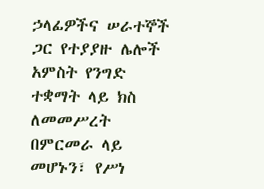ኃላፊዎችና ሠራተኞች ጋር የተያያዙ ሌሎች አምስት የንግድ ተቋማት ላይ ክስ ለመመሥረት በምርመራ ላይ መሆኑን፣ የሥነ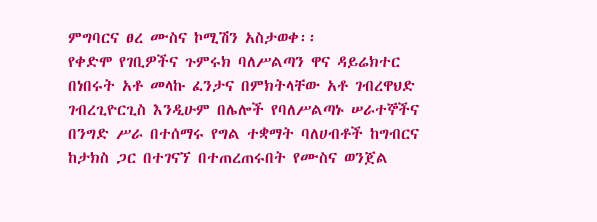ምግባርና ፀረ ሙስና ኮሚሽን አስታወቀ፡፡
የቀድሞ የገቢዎችና ጉምሩክ ባለሥልጣን ዋና ዳይሬክተር በነበሩት አቶ መላኩ ፈንታና በምክትላቸው አቶ ገብረዋህድ ገብረጊዮርጊስ እንዲሁም በሌሎች የባለሥልጣኑ ሠራተኞችና በንግድ ሥራ በተሰማሩ የግል ተቋማት ባለሀብቶች ከግብርና ከታክስ ጋር በተገናኘ በተጠረጠሩበት የሙስና ወንጀል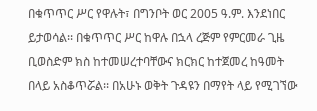በቁጥጥር ሥር የዋሉት፣ በግንቦት ወር 2005 ዓ.ም. እንደነበር ይታወሳል፡፡ በቁጥጥር ሥር ከዋሉ በኋላ ረጅም የምርመራ ጊዜ ቢወስድም ክስ ከተመሠረተባቸውና ክርክር ከተጀመረ ከዓመት በላይ አስቆጥሯል፡፡ በአሁኑ ወቅት ጉዳዩን በማየት ላይ የሚገኘው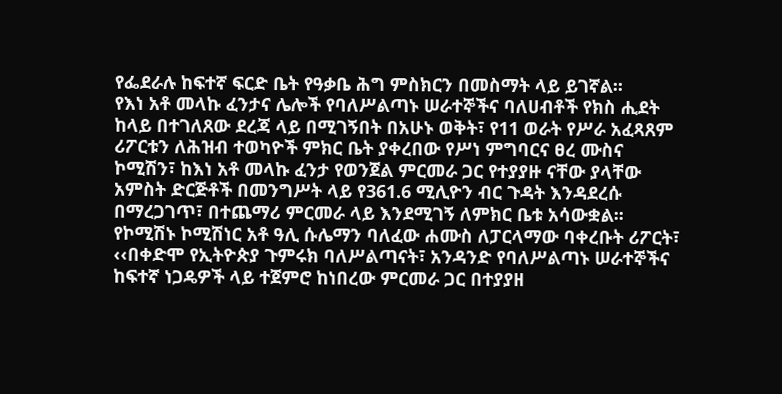የፌደራሉ ከፍተኛ ፍርድ ቤት የዓቃቤ ሕግ ምስክርን በመስማት ላይ ይገኛል፡፡
የእነ አቶ መላኩ ፈንታና ሌሎች የባለሥልጣኑ ሠራተኞችና ባለሀብቶች የክስ ሒደት ከላይ በተገለጸው ደረጃ ላይ በሚገኝበት በአሁኑ ወቅት፣ የ11 ወራት የሥራ አፈጻጸም ሪፖርቱን ለሕዝብ ተወካዮች ምክር ቤት ያቀረበው የሥነ ምግባርና ፀረ ሙስና ኮሚሽን፣ ከእነ አቶ መላኩ ፈንታ የወንጀል ምርመራ ጋር የተያያዙ ናቸው ያላቸው አምስት ድርጅቶች በመንግሥት ላይ የ361.6 ሚሊዮን ብር ጉዳት እንዳደረሱ በማረጋገጥ፣ በተጨማሪ ምርመራ ላይ እንደሚገኝ ለምክር ቤቱ አሳውቋል፡፡
የኮሚሽኑ ኮሚሽነር አቶ ዓሊ ሱሌማን ባለፈው ሐሙስ ለፓርላማው ባቀረቡት ሪፖርት፣ ‹‹በቀድሞ የኢትዮጵያ ጉምሩክ ባለሥልጣናት፣ አንዳንድ የባለሥልጣኑ ሠራተኞችና ከፍተኛ ነጋዴዎች ላይ ተጀምሮ ከነበረው ምርመራ ጋር በተያያዘ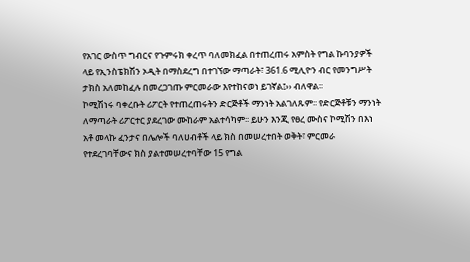የአገር ውስጥ ግብርና የጉምሩክ ቀረጥ ባለመክፈል በተጠረጠሩ አምስት የግል ኩባንያዎች ላይ የኢንስፔክሽን ኦዲት በማስደረግ በተገኘው ማጣራት፣ 361.6 ሚሊዮን ብር የመንግሥት ታክስ አለመከፈሉ በመረጋገጡ ምርመራው እየተከናወነ ይገኛል፤›› ብለዋል፡፡
ኮሚሽነሩ ባቀረቡት ሪፖርት የተጠረጠሩትን ድርጅቶች ማንነት አልገለጹም፡፡ የድርጅቶቹን ማንነት ለማጣራት ሪፖርተር ያደረገው ሙከራም አልተሳካም፡፡ ይሁን እንጂ የፀረ ሙስና ኮሚሽን በእነ አቶ መላኩ ፈንታና በሌሎች ባለሀብቶች ላይ ክስ በመሠረተበት ወቅት፣ ምርመራ የተደረገባቸውና ክስ ያልተመሠረተባቸው 15 የግል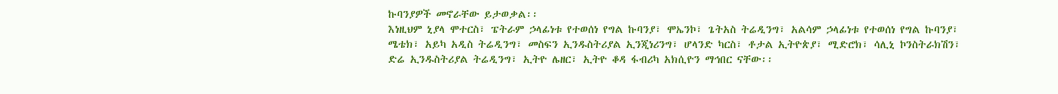ኩባንያዎች መኖራቸው ይታወቃል፡፡
እነዚህም ኒያላ ሞተርስ፣ ፔትራም ኃላፊነቱ የተወሰነ የግል ኩባንያ፣ ሞኤንኮ፣ ጌትአስ ትሬዲንግ፣ አልሳም ኃላፊነቱ የተወሰነ የግል ኩባንያ፣ ሜቴክ፣ አይካ አዲስ ትሬዲንግ፣ መስፍን ኢንዱስትሪያል ኢንጂነሪንግ፣ ሆላንድ ካርስ፣ ቶታል ኢትዮጵያ፣ ሚድሮክ፣ ሳሊኒ ኮንስትራክሽን፣ ድሬ ኢንዱስትሪያል ትሬዲንግ፣ ኢትዮ ሌዘር፣ ኢትዮ ቆዳ ፋብሪካ አክሲዮን ማኅበር ናቸው፡፡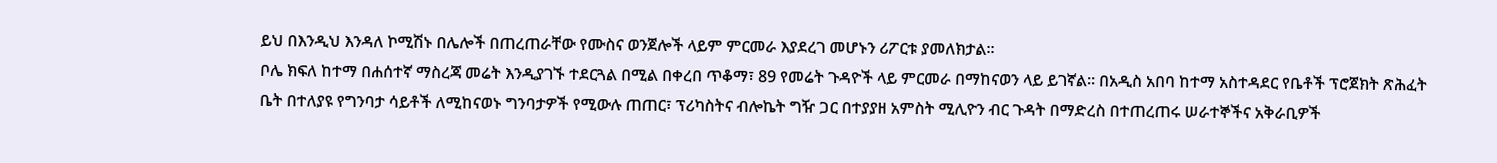ይህ በእንዲህ እንዳለ ኮሚሽኑ በሌሎች በጠረጠራቸው የሙስና ወንጀሎች ላይም ምርመራ እያደረገ መሆኑን ሪፖርቱ ያመለክታል፡፡
ቦሌ ክፍለ ከተማ በሐሰተኛ ማስረጃ መሬት እንዲያገኙ ተደርጓል በሚል በቀረበ ጥቆማ፣ 89 የመሬት ጉዳዮች ላይ ምርመራ በማከናወን ላይ ይገኛል፡፡ በአዲስ አበባ ከተማ አስተዳደር የቤቶች ፕሮጀክት ጽሕፈት ቤት በተለያዩ የግንባታ ሳይቶች ለሚከናወኑ ግንባታዎች የሚውሉ ጠጠር፣ ፕሪካስትና ብሎኬት ግዥ ጋር በተያያዘ አምስት ሚሊዮን ብር ጉዳት በማድረስ በተጠረጠሩ ሠራተኞችና አቅራቢዎች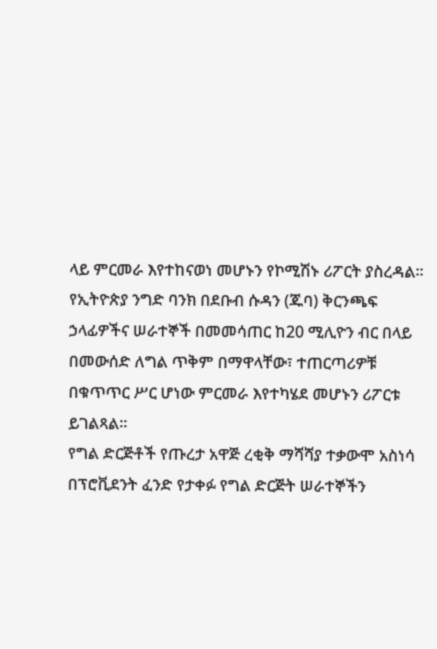ላይ ምርመራ እየተከናወነ መሆኑን የኮሚሽኑ ሪፖርት ያስረዳል፡፡
የኢትዮጵያ ንግድ ባንክ በደቡብ ሱዳን (ጁባ) ቅርንጫፍ ኃላፊዎችና ሠራተኞች በመመሳጠር ከ20 ሚሊዮን ብር በላይ በመውሰድ ለግል ጥቅም በማዋላቸው፣ ተጠርጣሪዎቹ በቁጥጥር ሥር ሆነው ምርመራ እየተካሄደ መሆኑን ሪፖርቱ ይገልጻል፡፡
የግል ድርጅቶች የጡረታ አዋጅ ረቂቅ ማሻሻያ ተቃውሞ አስነሳ
በፕሮቪደንት ፈንድ የታቀፉ የግል ድርጅት ሠራተኞችን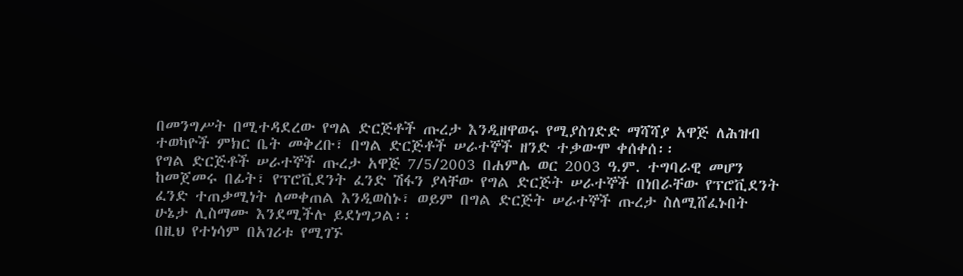በመንግሥት በሚተዳደረው የግል ድርጅቶች ጡረታ እንዲዘዋወሩ የሚያስገድድ ማሻሻያ አዋጅ ለሕዝብ ተወካዮች ምክር ቤት መቅረቡ፣ በግል ድርጅቶች ሠራተኞች ዘንድ ተቃውሞ ቀሰቀሰ፡፡
የግል ድርጅቶች ሠራተኞች ጡረታ አዋጅ 7/5/2003 በሐምሌ ወር 2003 ዓ.ም. ተግባራዊ መሆን ከመጀመሩ በፊት፣ የፕሮቪደንት ፈንድ ሽፋን ያላቸው የግል ድርጅት ሠራተኞች በነበራቸው የፕሮቪደንት ፈንድ ተጠቃሚነት ለመቀጠል እንዲወስኑ፣ ወይም በግል ድርጅት ሠራተኞች ጡረታ ስለሚሸፈኑበት ሁኔታ ሊስማሙ እንደሚችሉ ይደነግጋል፡፡
በዚህ የተነሳም በአገሪቱ የሚገኙ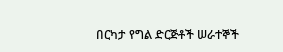በርካታ የግል ድርጅቶች ሠራተኞች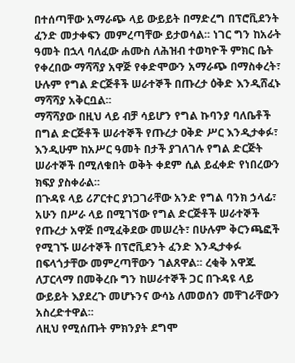በተሰጣቸው አማራጭ ላይ ውይይት በማድረግ በፕሮቪደንት ፈንድ መታቀፍን መምረጣቸው ይታወሳል፡፡ ነገር ግን ከአራት ዓመት በኋላ ባለፈው ሐሙስ ለሕዝብ ተወካዮች ምክር ቤት የቀረበው ማሻሻያ አዋጅ የቀድሞውን አማራጭ በማስቀረት፣ ሁሉም የግል ድርጅቶች ሠራተኞች በጡረታ ዕቅድ እንዲሸፈኑ ማሻሻያ አቅርቧል፡፡
ማሻሻያው በዚህ ላይ ብቻ ሳይሆን የግል ኩባንያ ባለቤቶች በግል ድርጅቶች ሠራተኞች የጡረታ ዐቅድ ሥር እንዲታቀፉ፣ እንዲሁም ከአሥር ዓመት በታች ያገለገሉ የግል ድርጅት ሠራተኞች በሚለቁበት ወቅት ቀደም ሲል ይፈቀድ የነበረውን ክፍያ ያስቀራል፡፡
በጉዳዩ ላይ ሪፖርተር ያነጋገራቸው አንድ የግል ባንክ ኃላፊ፣ አሁን በሥራ ላይ በሚገኘው የግል ድርጅቶች ሠራተኞች የጡረታ አዋጅ በሚፈቅደው መሠረት፣ በሁሉም ቅርንጫፎች የሚገኙ ሠራተኞች በፕሮቪደንት ፈንድ እንዲታቀፉ በፍላጎታቸው መምረጣቸውን ገልጸዋል፡፡ ረቂቅ አዋጁ ለፓርላማ በመቅረቡ ግን ከሠራተኞች ጋር በጉዳዩ ላይ ውይይት እያደረጉ መሆኑንና ውሳኔ ለመወሰን መቸገራቸውን አስረድተዋል፡፡
ለዚህ የሚሰጡት ምክንያት ደግሞ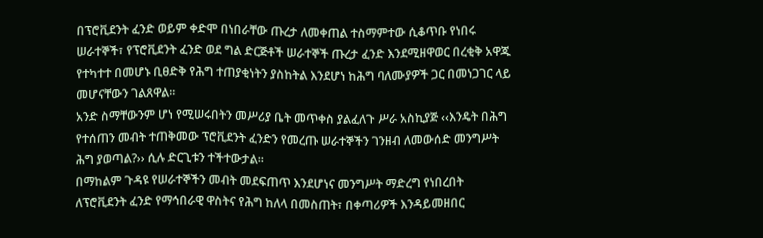በፕሮቪደንት ፈንድ ወይም ቀድሞ በነበራቸው ጡረታ ለመቀጠል ተስማምተው ሲቆጥቡ የነበሩ ሠራተኞች፣ የፕሮቪደንት ፈንድ ወደ ግል ድርጅቶች ሠራተኞች ጡረታ ፈንድ እንደሚዘዋወር በረቂቅ አዋጁ የተካተተ በመሆኑ ቢፀድቅ የሕግ ተጠያቂነትን ያስከትል እንደሆነ ከሕግ ባለሙያዎች ጋር በመነጋገር ላይ መሆናቸውን ገልጸዋል፡፡
አንድ ስማቸውንም ሆነ የሚሠሩበትን መሥሪያ ቤት መጥቀስ ያልፈለጉ ሥራ አስኪያጅ ‹‹እንዴት በሕግ የተሰጠን መብት ተጠቅመው ፕሮቪደንት ፈንድን የመረጡ ሠራተኞችን ገንዘብ ለመውሰድ መንግሥት ሕግ ያወጣል?›› ሲሉ ድርጊቱን ተችተውታል፡፡
በማከልም ጉዳዩ የሠራተኞችን መብት መደፍጠጥ እንደሆነና መንግሥት ማድረግ የነበረበት ለፕሮቪደንት ፈንድ የማኅበራዊ ዋስትና የሕግ ከለላ በመስጠት፣ በቀጣሪዎች እንዳይመዘበር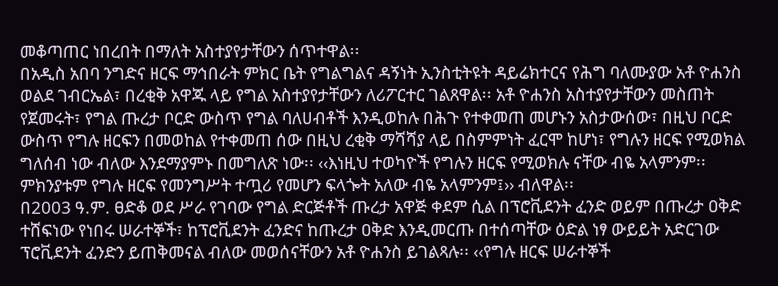መቆጣጠር ነበረበት በማለት አስተያየታቸውን ሰጥተዋል፡፡
በአዲስ አበባ ንግድና ዘርፍ ማኅበራት ምክር ቤት የግልግልና ዳኝነት ኢንስቲትዩት ዳይሬክተርና የሕግ ባለሙያው አቶ ዮሐንስ ወልደ ገብርኤል፣ በረቂቅ አዋጁ ላይ የግል አስተያየታቸውን ለሪፖርተር ገልጸዋል፡፡ አቶ ዮሐንስ አስተያየታቸውን መስጠት የጀመሩት፣ የግል ጡረታ ቦርድ ውስጥ የግል ባለሀብቶች እንዲወከሉ በሕጉ የተቀመጠ መሆኑን አስታውሰው፣ በዚህ ቦርድ ውስጥ የግሉ ዘርፍን በመወከል የተቀመጠ ሰው በዚህ ረቂቅ ማሻሻያ ላይ በስምምነት ፈርሞ ከሆነ፣ የግሉን ዘርፍ የሚወክል ግለሰብ ነው ብለው እንደማያምኑ በመግለጽ ነው፡፡ ‹‹እነዚህ ተወካዮች የግሉን ዘርፍ የሚወክሉ ናቸው ብዬ አላምንም፡፡ ምክንያቱም የግሉ ዘርፍ የመንግሥት ተጧሪ የመሆን ፍላጐት አለው ብዬ አላምንም፤›› ብለዋል፡፡
በ2003 ዓ.ም. ፀድቆ ወደ ሥራ የገባው የግል ድርጅቶች ጡረታ አዋጅ ቀደም ሲል በፕሮቪደንት ፈንድ ወይም በጡረታ ዐቅድ ተሸፍነው የነበሩ ሠራተኞች፣ ከፕሮቪደንት ፈንድና ከጡረታ ዐቅድ እንዲመርጡ በተሰጣቸው ዕድል ነፃ ውይይት አድርገው ፕሮቪደንት ፈንድን ይጠቅመናል ብለው መወሰናቸውን አቶ ዮሐንስ ይገልጻሉ፡፡ ‹‹የግሉ ዘርፍ ሠራተኞች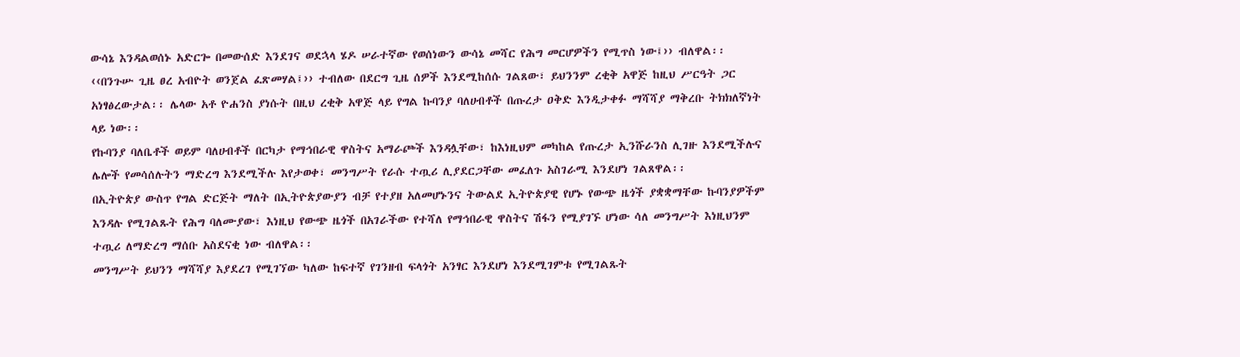ውሳኔ እንዳልወሰኑ አድርጐ በመውሰድ እንደገና ወደኋላ ሄዶ ሠራተኛው የወሰነውን ውሳኔ መሻር የሕግ መርሆዎችን የሚጥስ ነው፤›› ብለዋል፡፡
‹‹በንጉሡ ጊዜ ፀረ አብዮት ወንጀል ፈጽመሃል፤›› ተብለው በደርግ ጊዜ ሰዎች እንደሚከሰሱ ገልጸው፣ ይህንንም ረቂቅ አዋጅ ከዚህ ሥርዓት ጋር አነፃፅረውታል፡፡ ሌላው አቶ ዮሐንስ ያነሱት በዚህ ረቂቅ አዋጅ ላይ የግል ኩባንያ ባለሀብቶች በጡረታ ዐቅድ እንዲታቀፉ ማሻሻያ ማቅረቡ ትክክለኛነት ላይ ነው፡፡
የኩባንያ ባለቤቶች ወይም ባለሀብቶች በርካታ የማኅበራዊ ዋስትና አማራጮች እንዳሏቸው፣ ከእነዚህም መካከል የጡረታ ኢንሹራንስ ሊገዙ እንደሚችሉና ሌሎች የመሳሰሉትን ማድረግ እንደሚችሉ እየታወቀ፣ መንግሥት የራሱ ተጧሪ ሊያደርጋቸው መፈለጉ አስገራሚ እንደሆነ ገልጸዋል፡፡
በኢትዮጵያ ውስጥ የግል ድርጅት ማለት በኢትዮጵያውያን ብቻ የተያዘ አለመሆኑንና ትውልደ ኢትዮጵያዊ የሆኑ የውጭ ዜጎች ያቋቋማቸው ኩባንያዎችም እንዳሉ የሚገልጹት የሕግ ባለሙያው፣ እነዚህ የውጭ ዜጎች በአገራችው የተሻለ የማኅበራዊ ዋስትና ሽፋን የሚያገኙ ሆነው ሳለ መንግሥት እነዚህንም ተጧሪ ለማድረግ ማሰቡ አስደናቂ ነው ብለዋል፡፡
መንግሥት ይህንን ማሻሻያ እያደረገ የሚገኘው ካለው ከፍተኛ የገንዘብ ፍላጎት አንፃር እንደሆነ እንደሚገምቱ የሚገልጹት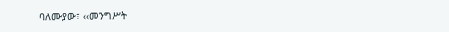ባለሙያው፣ ‹‹መንግሥት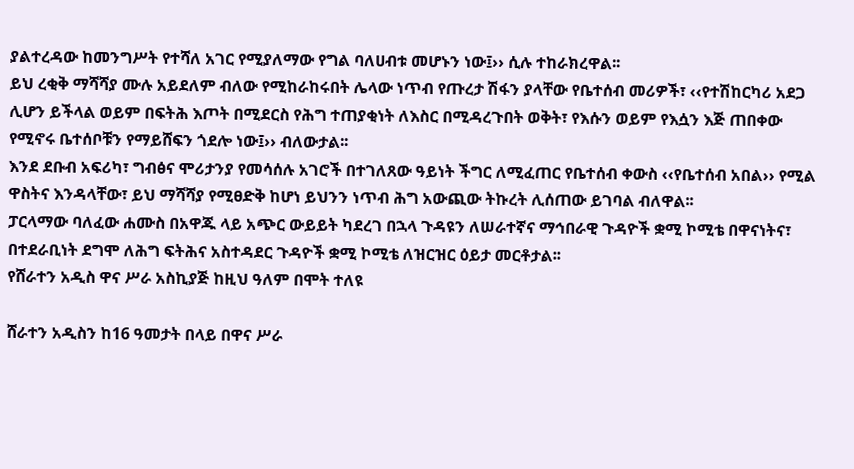ያልተረዳው ከመንግሥት የተሻለ አገር የሚያለማው የግል ባለሀብቱ መሆኑን ነው፤›› ሲሉ ተከራክረዋል፡፡
ይህ ረቂቅ ማሻሻያ ሙሉ አይደለም ብለው የሚከራከሩበት ሌላው ነጥብ የጡረታ ሽፋን ያላቸው የቤተሰብ መሪዎች፣ ‹‹የተሽከርካሪ አደጋ ሊሆን ይችላል ወይም በፍትሕ እጦት በሚደርስ የሕግ ተጠያቂነት ለእስር በሚዳረጉበት ወቅት፣ የእሱን ወይም የእሷን እጅ ጠበቀው የሚኖሩ ቤተሰቦቹን የማይሸፍን ጎደሎ ነው፤›› ብለውታል፡፡
እንደ ደቡብ አፍሪካ፣ ግብፅና ሞሪታንያ የመሳሰሉ አገሮች በተገለጸው ዓይነት ችግር ለሚፈጠር የቤተሰብ ቀውስ ‹‹የቤተሰብ አበል›› የሚል ዋስትና እንዳላቸው፣ ይህ ማሻሻያ የሚፀድቅ ከሆነ ይህንን ነጥብ ሕግ አውጪው ትኩረት ሊሰጠው ይገባል ብለዋል፡፡
ፓርላማው ባለፈው ሐሙስ በአዋጁ ላይ አጭር ውይይት ካደረገ በኋላ ጉዳዩን ለሠራተኛና ማኅበራዊ ጉዳዮች ቋሚ ኮሚቴ በዋናነትና፣ በተደራቢነት ደግሞ ለሕግ ፍትሕና አስተዳደር ጉዳዮች ቋሚ ኮሚቴ ለዝርዝር ዕይታ መርቶታል፡፡
የሸራተን አዲስ ዋና ሥራ አስኪያጅ ከዚህ ዓለም በሞት ተለዩ

ሸራተን አዲስን ከ16 ዓመታት በላይ በዋና ሥራ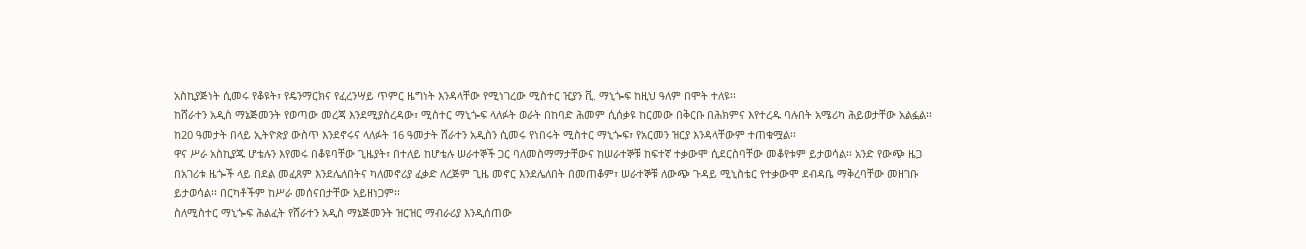አስኪያጅነት ሲመሩ የቆዩት፣ የዴንማርክና የፈረንሣይ ጥምር ዜግነት እንዳላቸው የሚነገረው ሚስተር ዢያን ቪ. ማኒጐፍ ከዚህ ዓለም በሞት ተለዩ፡፡
ከሸራተን አዲስ ማኔጅመንት የወጣው መረጃ እንደሚያስረዳው፣ ሚስተር ማኒጐፍ ላለፉት ወራት በከባድ ሕመም ሲሰቃዩ ከርመው በቅርቡ በሕክምና እየተረዱ ባሉበት አሜሪካ ሕይወታቸው አልፏል፡፡
ከ20 ዓመታት በላይ ኢትዮጵያ ውስጥ እንደኖሩና ላለፉት 16 ዓመታት ሸራተን አዲስን ሲመሩ የነበሩት ሚስተር ማኒጐፍ፣ የአርመን ዝርያ እንዳላቸውም ተጠቁሟል፡፡
ዋና ሥራ አስኪያጁ ሆቴሉን እየመሩ በቆዩባቸው ጊዜያት፣ በተለይ ከሆቴሉ ሠራተኞች ጋር ባለመስማማታቸውና ከሠራተኞቹ ከፍተኛ ተቃውሞ ሲደርስባቸው መቆየቱም ይታወሳል፡፡ አንድ የውጭ ዜጋ በአገሪቱ ዜጐች ላይ በደል መፈጸም እንደሌለበትና ካለመኖሪያ ፈቃድ ለረጅም ጊዜ መኖር እንደሌለበት በመጠቆም፣ ሠራተኞቹ ለውጭ ጉዳይ ሚኒስቴር የተቃውሞ ደብዳቤ ማቅረባቸው መዘገቡ ይታወሳል፡፡ በርካቶችም ከሥራ መሰናበታቸው አይዘነጋም፡፡
ስለሚስተር ማኒጐፍ ሕልፈት የሸራተን አዲስ ማኔጅመንት ዝርዝር ማብራሪያ እንዲሰጠው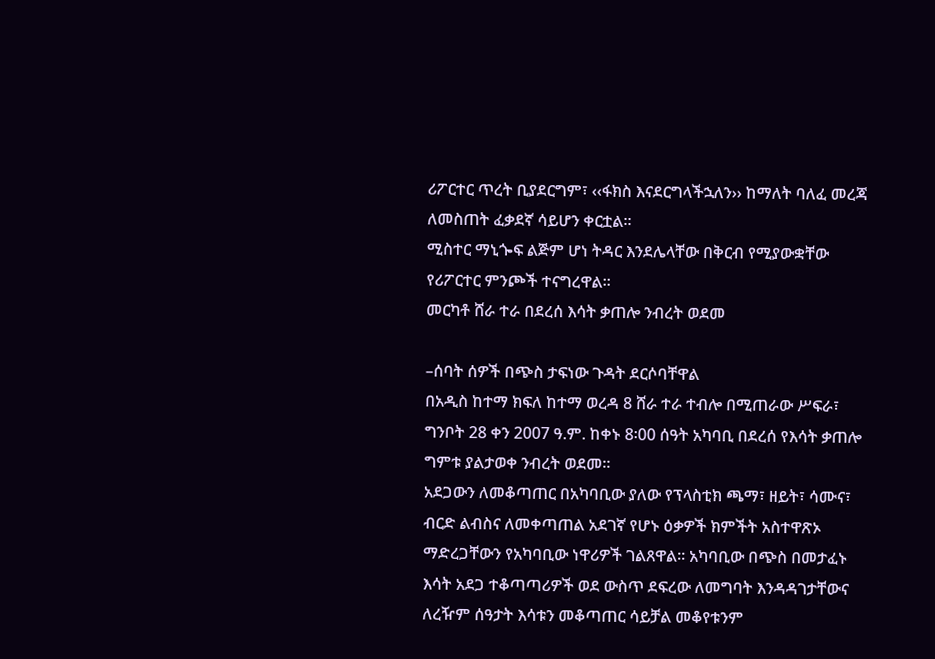ሪፖርተር ጥረት ቢያደርግም፣ ‹‹ፋክስ እናደርግላችኋለን›› ከማለት ባለፈ መረጃ ለመስጠት ፈቃደኛ ሳይሆን ቀርቷል፡፡
ሚስተር ማኒጐፍ ልጅም ሆነ ትዳር እንደሌላቸው በቅርብ የሚያውቋቸው የሪፖርተር ምንጮች ተናግረዋል፡፡
መርካቶ ሸራ ተራ በደረሰ እሳት ቃጠሎ ንብረት ወደመ

–ሰባት ሰዎች በጭስ ታፍነው ጉዳት ደርሶባቸዋል
በአዲስ ከተማ ክፍለ ከተማ ወረዳ 8 ሸራ ተራ ተብሎ በሚጠራው ሥፍራ፣ ግንቦት 28 ቀን 2007 ዓ.ም. ከቀኑ 8፡00 ሰዓት አካባቢ በደረሰ የእሳት ቃጠሎ ግምቱ ያልታወቀ ንብረት ወደመ፡፡
አደጋውን ለመቆጣጠር በአካባቢው ያለው የፕላስቲክ ጫማ፣ ዘይት፣ ሳሙና፣ ብርድ ልብስና ለመቀጣጠል አደገኛ የሆኑ ዕቃዎች ክምችት አስተዋጽኦ ማድረጋቸውን የአካባቢው ነዋሪዎች ገልጸዋል፡፡ አካባቢው በጭስ በመታፈኑ እሳት አደጋ ተቆጣጣሪዎች ወደ ውስጥ ደፍረው ለመግባት እንዳዳገታቸውና ለረዥም ሰዓታት እሳቱን መቆጣጠር ሳይቻል መቆየቱንም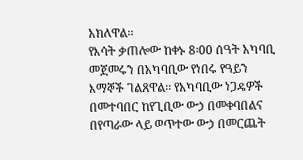አክለዋል፡፡
የእሳት ቃጠሎው ከቀኑ 8፡00 ሰዓት አካባቢ መጀመሩን በአካባቢው የነበሩ የዓይን እማኞች ገልጸዋል፡፡ የአካባቢው ነጋዴዎች በመተባበር ከየጊቢው ውኃ በመቀባበልና በየጣራው ላይ ወጥተው ውኃ በመርጨት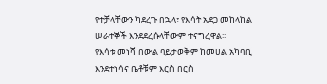የተቻላቸውን ካደረጉ በኋላ፣ የእሳት አደጋ መከላከል ሠራተኞች እንደደረሱላቸውም ተናግረዋል፡፡
የእሳቱ መነሻ በውል ባይታወቅም ከመሀል አካባቢ እንደተነሳና ቤቶቹም እርስ በርስ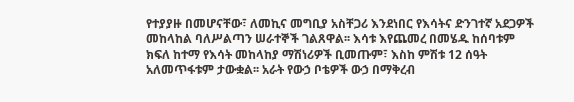የተያያዙ በመሆናቸው፣ ለመኪና መግቢያ አስቸጋሪ እንደነበር የእሳትና ድንገተኛ አደጋዎች መከላከል ባለሥልጣን ሠራተኞች ገልጸዋል፡፡ እሳቱ እየጨመረ በመሄዱ ከሰባቱም ክፍለ ከተማ የእሳት መከላከያ ማሽነሪዎች ቢመጡም፣ እስከ ምሽቱ 12 ሰዓት አለመጥፋቱም ታውቋል፡፡ አራት የውኃ ቦቴዎች ውኃ በማቅረብ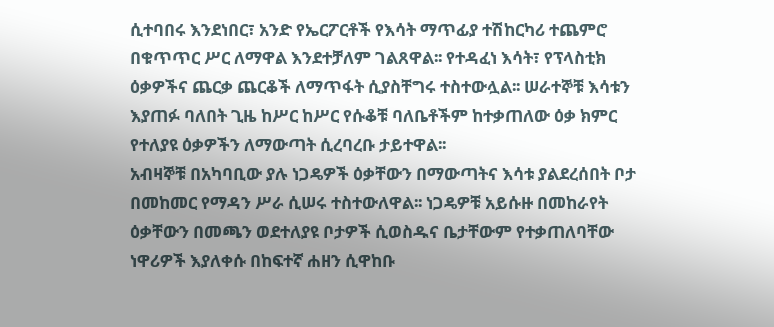ሲተባበሩ እንደነበር፣ አንድ የኤርፖርቶች የእሳት ማጥፊያ ተሽከርካሪ ተጨምሮ በቁጥጥር ሥር ለማዋል እንደተቻለም ገልጸዋል፡፡ የተዳፈነ እሳት፣ የፕላስቲክ ዕቃዎችና ጨርቃ ጨርቆች ለማጥፋት ሲያስቸግሩ ተስተውሏል፡፡ ሠራተኞቹ እሳቱን እያጠፉ ባለበት ጊዜ ከሥር ከሥር የሱቆቹ ባለቤቶችም ከተቃጠለው ዕቃ ክምር የተለያዩ ዕቃዎችን ለማውጣት ሲረባረቡ ታይተዋል፡፡
አብዛኞቹ በአካባቢው ያሉ ነጋዴዎች ዕቃቸውን በማውጣትና እሳቱ ያልደረሰበት ቦታ በመከመር የማዳን ሥራ ሲሠሩ ተስተውለዋል፡፡ ነጋዴዎቹ አይሱዙ በመከራየት ዕቃቸውን በመጫን ወደተለያዩ ቦታዎች ሲወስዱና ቤታቸውም የተቃጠለባቸው ነዋሪዎች እያለቀሱ በከፍተኛ ሐዘን ሲዋከቡ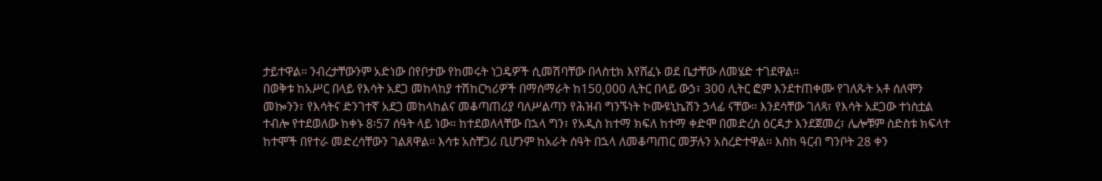ታይተዋል፡፡ ንብረታቸውንም አድነው በየቦታው የከመሩት ነጋዴዎች ሲመሽባቸው በላስቲክ እየሸፈኑ ወደ ቤታቸው ለመሄድ ተገደዋል፡፡
በወቅቱ ከአሥር በላይ የእሳት አደጋ መከላከያ ተሽከርካሪዎች በማሰማራት ከ150,000 ሊትር በላይ ውኃ፣ 300 ሊትር ፎም እንደተጠቀሙ የገለጹት አቶ ሰለሞን መኰንን፣ የእሳትና ድንገተኛ አደጋ መከላከልና መቆጣጠሪያ ባለሥልጣን የሕዝብ ግንኙነት ኮሙዩኒኬሽን ኃላፊ ናቸው፡፡ እንደሳቸው ገለጻ፣ የእሳት አደጋው ተነስቷል ተብሎ የተደወለው ከቀኑ 8፡57 ሰዓት ላይ ነው፡፡ ከተደወለላቸው በኋላ ግን፣ የአዲስ ከተማ ክፍለ ከተማ ቀድሞ በመድረስ ዕርዳታ እንደጀመረ፣ ሌሎቹም ስድስቱ ክፍላተ ከተሞች በየተራ መድረሳቸውን ገልጸዋል፡፡ እሳቱ አስቸጋሪ ቢሆንም ከአራት ሰዓት በኋላ ለመቆጣጠር መቻሉን አስረድተዋል፡፡ እስከ ዓርብ ግንቦት 28 ቀን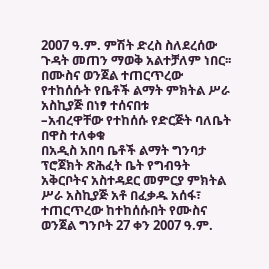2007 ዓ.ም. ምሽት ድረስ ስለደረሰው ጉዳት መጠን ማወቅ አልተቻለም ነበር፡፡
በሙስና ወንጀል ተጠርጥረው የተከሰሱት የቤቶች ልማት ምክትል ሥራ አስኪያጅ በነፃ ተሰናበቱ
–አብረዋቸው የተከሰሱ የድርጅት ባለቤት በዋስ ተለቀቁ
በአዲስ አበባ ቤቶች ልማት ግንባታ ፕሮጀክት ጽሕፈት ቤት የግብዓት አቅርቦትና አስተዳደር መምርያ ምክትል ሥራ አስኪያጅ አቶ በፈቃዱ አሰፋ፣ ተጠርጥረው ከተከሰሱበት የሙስና ወንጀል ግንቦት 27 ቀን 2007 ዓ.ም.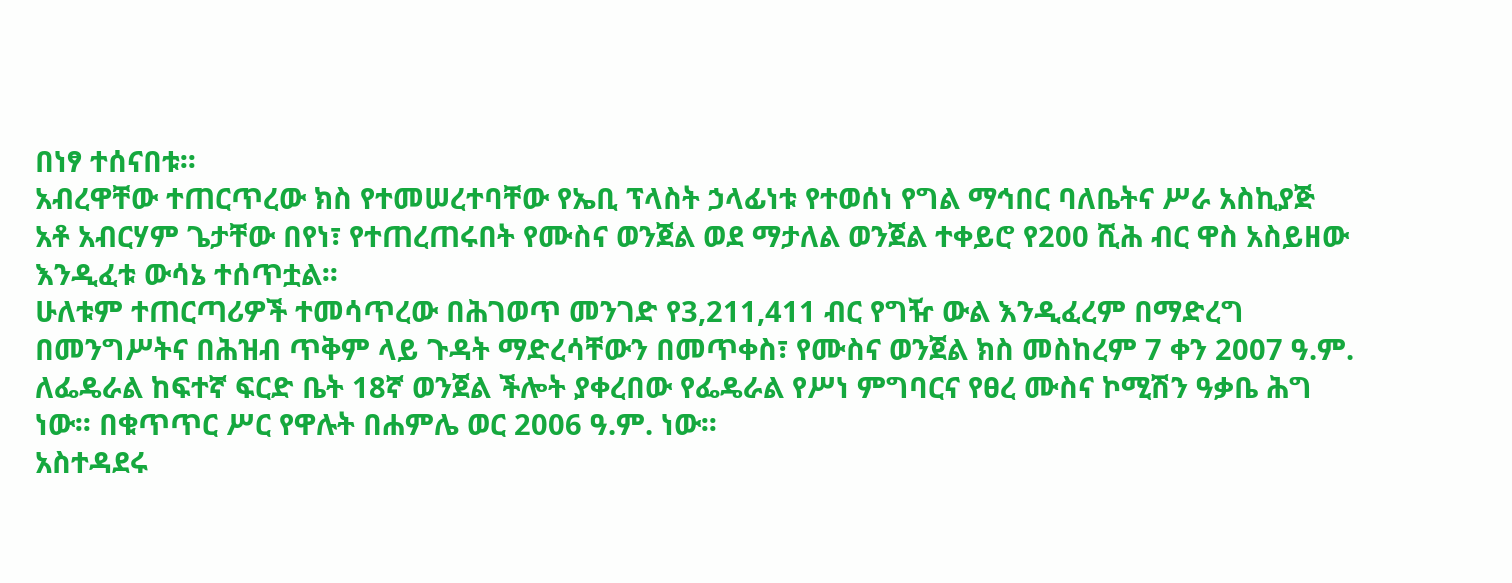በነፃ ተሰናበቱ፡፡
አብረዋቸው ተጠርጥረው ክስ የተመሠረተባቸው የኤቢ ፕላስት ኃላፊነቱ የተወሰነ የግል ማኅበር ባለቤትና ሥራ አስኪያጅ አቶ አብርሃም ጌታቸው በየነ፣ የተጠረጠሩበት የሙስና ወንጀል ወደ ማታለል ወንጀል ተቀይሮ የ200 ሺሕ ብር ዋስ አስይዘው እንዲፈቱ ውሳኔ ተሰጥቷል፡፡
ሁለቱም ተጠርጣሪዎች ተመሳጥረው በሕገወጥ መንገድ የ3,211,411 ብር የግዥ ውል እንዲፈረም በማድረግ በመንግሥትና በሕዝብ ጥቅም ላይ ጉዳት ማድረሳቸውን በመጥቀስ፣ የሙስና ወንጀል ክስ መስከረም 7 ቀን 2007 ዓ.ም. ለፌዴራል ከፍተኛ ፍርድ ቤት 18ኛ ወንጀል ችሎት ያቀረበው የፌዴራል የሥነ ምግባርና የፀረ ሙስና ኮሚሽን ዓቃቤ ሕግ ነው፡፡ በቁጥጥር ሥር የዋሉት በሐምሌ ወር 2006 ዓ.ም. ነው፡፡
አስተዳደሩ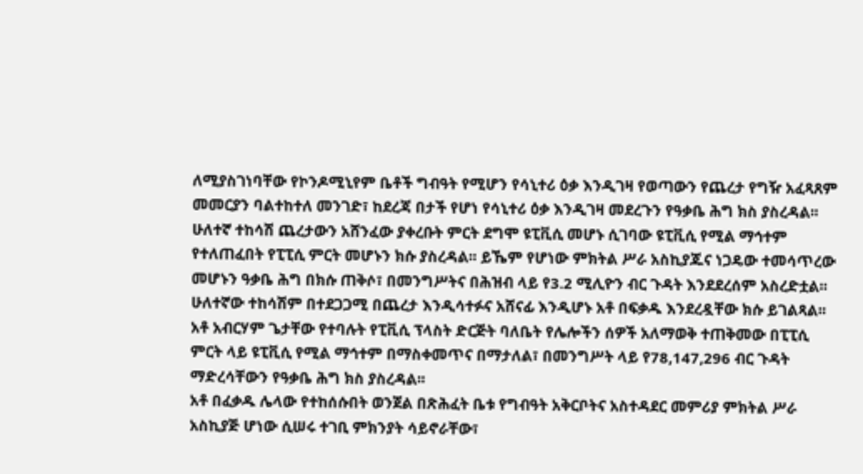ለሚያስገነባቸው የኮንዶሚኒየም ቤቶች ግብዓት የሚሆን የሳኒተሪ ዕቃ እንዲገዛ የወጣውን የጨረታ የግዥ አፈጻጸም መመርያን ባልተከተለ መንገድ፣ ከደረጃ በታች የሆነ የሳኒተሪ ዕቃ እንዲገዛ መደረጉን የዓቃቤ ሕግ ክስ ያስረዳል፡፡ ሁለተኛ ተከሳሽ ጨረታውን አሸንፈው ያቀረቡት ምርት ደግሞ ዩፒቪሲ መሆኑ ሲገባው ዩፒቪሲ የሚል ማኅተም የተለጠፈበት የፒፒሲ ምርት መሆኑን ክሱ ያስረዳል፡፡ ይኼም የሆነው ምክትል ሥራ አስኪያጁና ነጋዴው ተመሳጥረው መሆኑን ዓቃቤ ሕግ በክሱ ጠቅሶ፣ በመንግሥትና በሕዝብ ላይ የ3.2 ሚሊዮን ብር ጉዳት እንደደረሰም አስረድቷል፡፡ ሁለተኛው ተከሳሽም በተደጋጋሚ በጨረታ እንዲሳተፉና አሸናፊ እንዲሆኑ አቶ በፍቃዱ እንደረዷቸው ክሱ ይገልጻል፡፡
አቶ አብርሃም ጌታቸው የተባሉት የፒቪሲ ፕላስት ድርጅት ባለቤት የሌሎችን ሰዎች አለማወቅ ተጠቅመው በፒፒሲ ምርት ላይ ዩፒቪሲ የሚል ማኅተም በማስቀመጥና በማታለል፣ በመንግሥት ላይ የ78,147,296 ብር ጉዳት ማድረሳቸውን የዓቃቤ ሕግ ክስ ያስረዳል፡፡
አቶ በፈቃዱ ሌላው የተከሰሱበት ወንጀል በጽሕፈት ቤቱ የግብዓት አቅርቦትና አስተዳደር መምሪያ ምክትል ሥራ አስኪያጅ ሆነው ሲሠሩ ተገቢ ምክንያት ሳይኖራቸው፣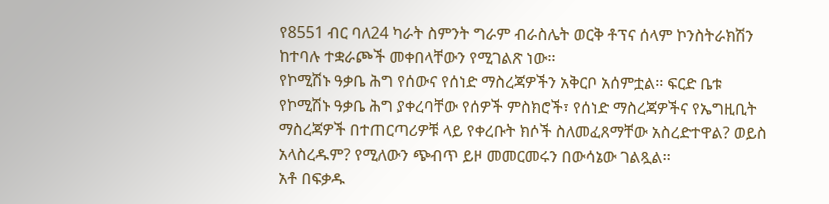የ8551 ብር ባለ24 ካራት ስምንት ግራም ብራስሌት ወርቅ ቶፕና ሰላም ኮንስትራክሽን ከተባሉ ተቋራጮች መቀበላቸውን የሚገልጽ ነው፡፡
የኮሚሽኑ ዓቃቤ ሕግ የሰውና የሰነድ ማስረጃዎችን አቅርቦ አሰምቷል፡፡ ፍርድ ቤቱ የኮሚሽኑ ዓቃቤ ሕግ ያቀረባቸው የሰዎች ምስክሮች፣ የሰነድ ማስረጃዎችና የኤግዚቢት ማስረጃዎች በተጠርጣሪዎቹ ላይ የቀረቡት ክሶች ስለመፈጸማቸው አስረድተዋል? ወይስ አላስረዱም? የሚለውን ጭብጥ ይዞ መመርመሩን በውሳኔው ገልጿል፡፡
አቶ በፍቃዱ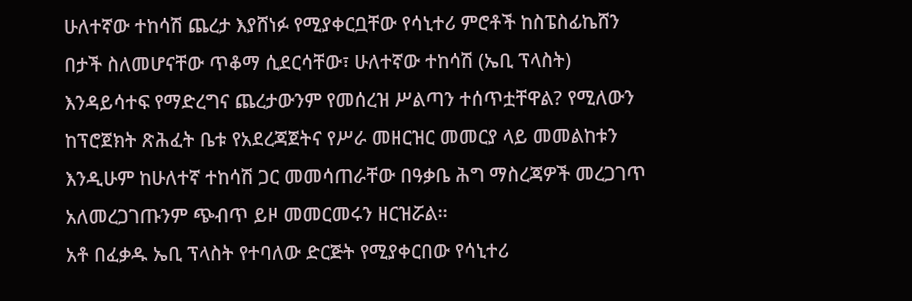ሁለተኛው ተከሳሽ ጨረታ እያሸነፉ የሚያቀርቧቸው የሳኒተሪ ምሮቶች ከስፔስፊኬሸን በታች ስለመሆናቸው ጥቆማ ሲደርሳቸው፣ ሁለተኛው ተከሳሽ (ኤቢ ፕላስት) እንዳይሳተፍ የማድረግና ጨረታውንም የመሰረዝ ሥልጣን ተሰጥቷቸዋል? የሚለውን ከፕሮጀክት ጽሕፈት ቤቱ የአደረጃጀትና የሥራ መዘርዝር መመርያ ላይ መመልከቱን እንዲሁም ከሁለተኛ ተከሳሽ ጋር መመሳጠራቸው በዓቃቤ ሕግ ማስረጃዎች መረጋገጥ አለመረጋገጡንም ጭብጥ ይዞ መመርመሩን ዘርዝሯል፡፡
አቶ በፈቃዱ ኤቢ ፕላስት የተባለው ድርጅት የሚያቀርበው የሳኒተሪ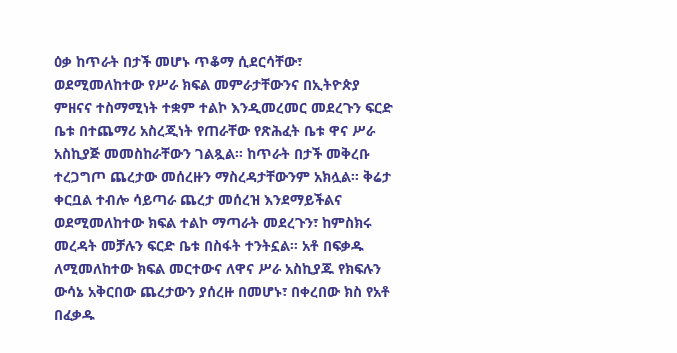ዕቃ ከጥራት በታች መሆኑ ጥቆማ ሲደርሳቸው፣ ወደሚመለከተው የሥራ ክፍል መምራታቸውንና በኢትዮጵያ ምዘናና ተስማሚነት ተቋም ተልኮ እንዲመረመር መደረጉን ፍርድ ቤቱ በተጨማሪ አስረጂነት የጠራቸው የጽሕፈት ቤቱ ዋና ሥራ አስኪያጅ መመስከራቸውን ገልጿል፡፡ ከጥራት በታች መቅረቡ ተረጋግጦ ጨረታው መሰረዙን ማስረዳታቸውንም አክሏል፡፡ ቅሬታ ቀርቧል ተብሎ ሳይጣራ ጨረታ መሰረዝ እንደማይችልና ወደሚመለከተው ክፍል ተልኮ ማጣራት መደረጉን፣ ከምስክሩ መረዳት መቻሉን ፍርድ ቤቱ በስፋት ተንትኗል፡፡ አቶ በፍቃዱ ለሚመለከተው ክፍል መርተውና ለዋና ሥራ አስኪያጁ የክፍሉን ውሳኔ አቅርበው ጨረታውን ያሰረዙ በመሆኑ፣ በቀረበው ክስ የአቶ በፈቃዱ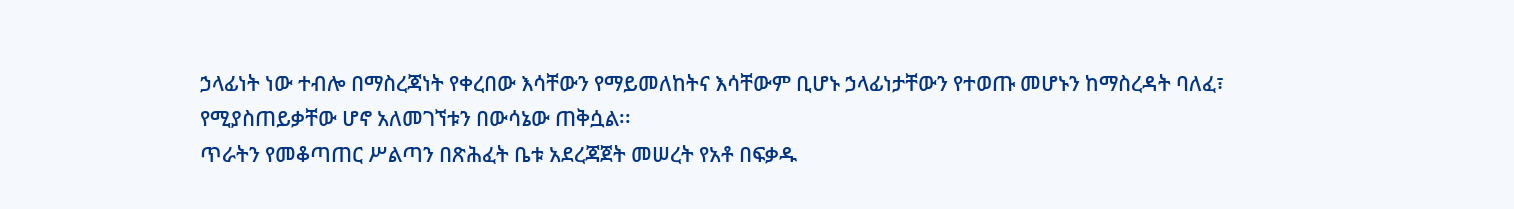ኃላፊነት ነው ተብሎ በማስረጃነት የቀረበው እሳቸውን የማይመለከትና እሳቸውም ቢሆኑ ኃላፊነታቸውን የተወጡ መሆኑን ከማስረዳት ባለፈ፣ የሚያስጠይቃቸው ሆኖ አለመገኘቱን በውሳኔው ጠቅሷል፡፡
ጥራትን የመቆጣጠር ሥልጣን በጽሕፈት ቤቱ አደረጃጀት መሠረት የአቶ በፍቃዱ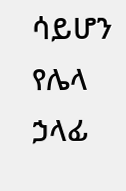ሳይሆን የሌላ ኃላፊ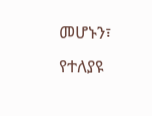መሆኑን፣ የተለያዩ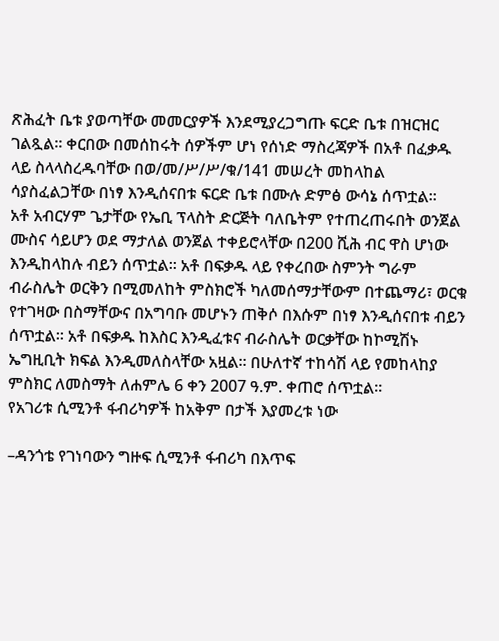ጽሕፈት ቤቱ ያወጣቸው መመርያዎች እንደሚያረጋግጡ ፍርድ ቤቱ በዝርዝር ገልጿል፡፡ ቀርበው በመሰከሩት ሰዎችም ሆነ የሰነድ ማስረጃዎች በአቶ በፈቃዱ ላይ ስላላስረዱባቸው በወ/መ/ሥ/ሥ/ቁ/141 መሠረት መከላከል ሳያስፈልጋቸው በነፃ እንዲሰናበቱ ፍርድ ቤቱ በሙሉ ድምፅ ውሳኔ ሰጥቷል፡፡
አቶ አብርሃም ጌታቸው የኤቢ ፕላስት ድርጅት ባለቤትም የተጠረጠሩበት ወንጀል ሙስና ሳይሆን ወደ ማታለል ወንጀል ተቀይሮላቸው በ200 ሺሕ ብር ዋስ ሆነው እንዲከላከሉ ብይን ሰጥቷል፡፡ አቶ በፍቃዱ ላይ የቀረበው ስምንት ግራም ብራስሌት ወርቅን በሚመለከት ምስክሮች ካለመሰማታቸውም በተጨማሪ፣ ወርቁ የተገዛው በስማቸውና በአግባቡ መሆኑን ጠቅሶ በእሱም በነፃ እንዲሰናበቱ ብይን ሰጥቷል፡፡ አቶ በፍቃዱ ከእስር እንዲፈቱና ብራስሌት ወርቃቸው ከኮሚሽኑ ኤግዚቢት ክፍል እንዲመለስላቸው አዟል፡፡ በሁለተኛ ተከሳሽ ላይ የመከላከያ ምስክር ለመስማት ለሐምሌ 6 ቀን 2007 ዓ.ም. ቀጠሮ ሰጥቷል፡፡
የአገሪቱ ሲሚንቶ ፋብሪካዎች ከአቅም በታች እያመረቱ ነው

–ዳንጎቴ የገነባውን ግዙፍ ሲሚንቶ ፋብሪካ በእጥፍ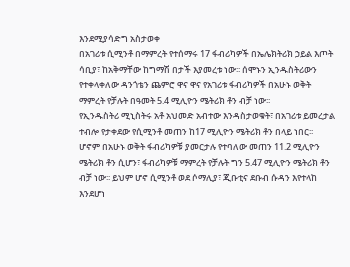እንደሚያሳድግ አስታወቀ
በአገሪቱ ሲሚንቶ በማምረት የተሰማሩ 17 ፋብሪካዎች በኤሌክትሪክ ኃይል እጦት ሳቢያ፣ ከአቅማቸው ከግማሽ በታች እያመረቱ ነው፡፡ ሰሞኑን ኢንዱስትሪውን የተቀላቀለው ዳንጎቴን ጨምሮ ዋና ዋና የአገሪቱ ፋብሪካዎች በአሁኑ ወቅት ማምረት የቻሉት በዓመት 5.4 ሚሊዮን ሜትሪክ ቶን ብቻ ነው፡፡
የኢንዱስትሪ ሚኒስትሩ አቶ አህመድ አብተው እንዳስታወቁት፣ በአገሪቱ ይመረታል ተብሎ የታቀደው የሲሚንቶ መጠን ከ17 ሚሊዮን ሜትሪክ ቶን በላይ ነበር፡፡ ሆኖም በአሁኑ ወቅት ፋብሪካዎቹ ያመርታሉ የተባለው መጠን 11.2 ሚሊዮን ሜትሪክ ቶን ሲሆን፣ ፋብሪካዎቹ ማምረት የቻሉት ግን 5.47 ሚሊዮን ሜትሪክ ቶን ብቻ ነው፡፡ ይህም ሆኖ ሲሚንቶ ወደ ሶማሊያ፣ ጂቡቲና ደቡብ ሱዳን እየተላከ እንደሆነ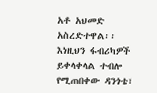አቶ አህመድ አስረድተዋል፡፡
እነዚህን ፋብሪካዎች ይቀላቀላል ተብሎ የሚጠበቀው ዳንጎቴ፣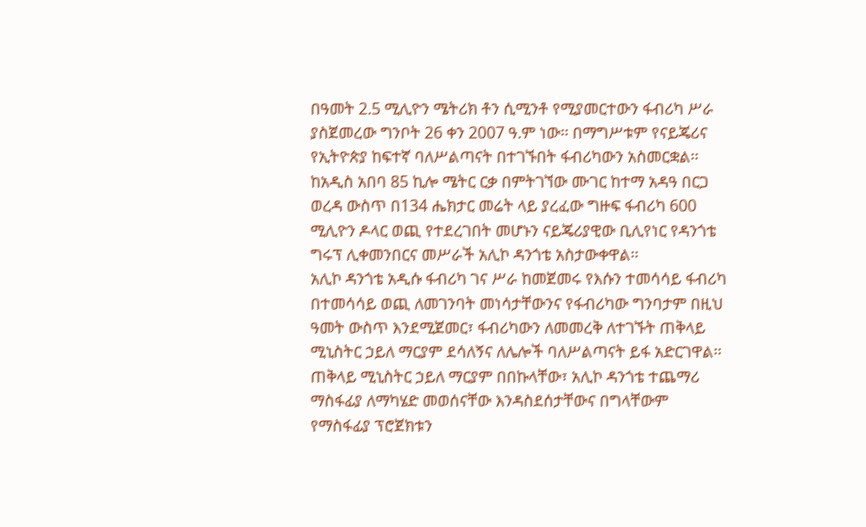በዓመት 2.5 ሚሊዮን ሜትሪክ ቶን ሲሚንቶ የሚያመርተውን ፋብሪካ ሥራ ያስጀመረው ግንቦት 26 ቀን 2007 ዓ.ም ነው፡፡ በማግሥቱም የናይጄሪና የኢትዮጵያ ከፍተኛ ባለሥልጣናት በተገኙበት ፋብሪካውን አስመርቋል፡፡ ከአዲስ አበባ 85 ኪሎ ሜትር ርቃ በምትገኘው ሙገር ከተማ አዳዓ በርጋ ወረዳ ውስጥ በ134 ሔክታር መሬት ላይ ያረፈው ግዙፍ ፋብሪካ 600 ሚሊዮን ዶላር ወጪ የተደረገበት መሆኑን ናይጄሪያዊው ቢሊየነር የዳንጎቴ ግሩፕ ሊቀመንበርና መሥራች አሊኮ ዳንጎቴ አስታውቀዋል፡፡
አሊኮ ዳንጎቴ አዲሱ ፋብሪካ ገና ሥራ ከመጀመሩ የእሱን ተመሳሳይ ፋብሪካ በተመሳሳይ ወጪ ለመገንባት መነሳታቸውንና የፋብሪካው ግንባታም በዚህ ዓመት ውስጥ እንደሚጀመር፣ ፋብሪካውን ለመመረቅ ለተገኙት ጠቅላይ ሚኒስትር ኃይለ ማርያም ደሳለኝና ለሌሎች ባለሥልጣናት ይፋ አድርገዋል፡፡ ጠቅላይ ሚኒስትር ኃይለ ማርያም በበኩላቸው፣ አሊኮ ዳንጎቴ ተጨማሪ ማስፋፊያ ለማካሄድ መወሰናቸው እንዳስደሰታቸውና በግላቸውም የማስፋፊያ ፕሮጀክቱን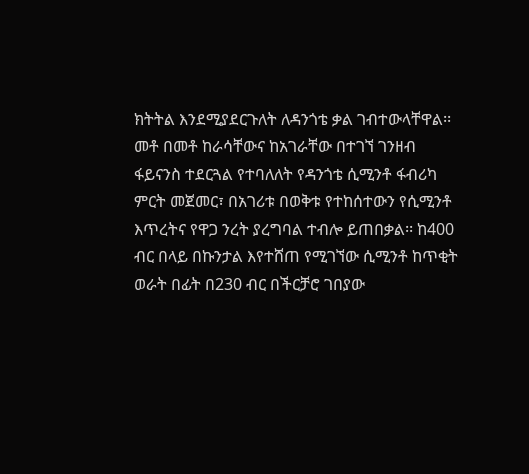ክትትል እንደሚያደርጉለት ለዳንጎቴ ቃል ገብተውላቸዋል፡፡
መቶ በመቶ ከራሳቸውና ከአገራቸው በተገኘ ገንዘብ ፋይናንስ ተደርጓል የተባለለት የዳንጎቴ ሲሚንቶ ፋብሪካ ምርት መጀመር፣ በአገሪቱ በወቅቱ የተከሰተውን የሲሚንቶ እጥረትና የዋጋ ንረት ያረግባል ተብሎ ይጠበቃል፡፡ ከ400 ብር በላይ በኩንታል እየተሸጠ የሚገኘው ሲሚንቶ ከጥቂት ወራት በፊት በ230 ብር በችርቻሮ ገበያው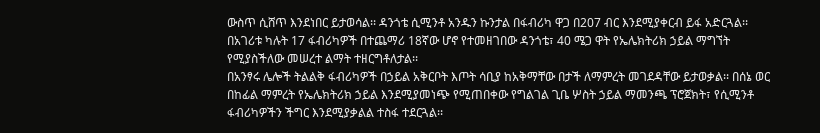ውስጥ ሲሸጥ እንደነበር ይታወሳል፡፡ ዳንጎቴ ሲሚንቶ አንዱን ኩንታል በፋብሪካ ዋጋ በ207 ብር እንደሚያቀርብ ይፋ አድርጓል፡፡ በአገሪቱ ካሉት 17 ፋብሪካዎች በተጨማሪ 18ኛው ሆኖ የተመዘገበው ዳንጎቴ፣ 40 ሜጋ ዋት የኤሌክትሪክ ኃይል ማግኘት የሚያስችለው መሠረተ ልማት ተዘርግቶለታል፡፡
በአንፃሩ ሌሎች ትልልቅ ፋብሪካዎች በኃይል አቅርቦት እጦት ሳቢያ ከአቅማቸው በታች ለማምረት መገደዳቸው ይታወቃል፡፡ በሰኔ ወር በከፊል ማምረት የኤሌክትሪክ ኃይል እንደሚያመነጭ የሚጠበቀው የግልገል ጊቤ ሦስት ኃይል ማመንጫ ፕሮጀክት፣ የሲሚንቶ ፋብሪካዎችን ችግር እንደሚያቃልል ተስፋ ተደርጓል፡፡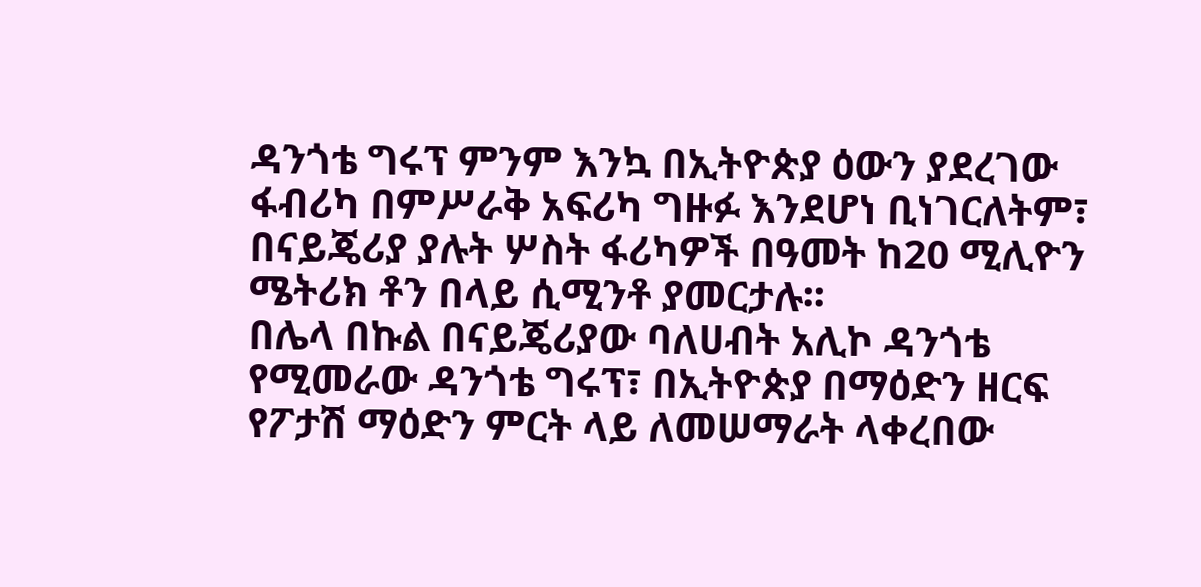ዳንጎቴ ግሩፕ ምንም እንኳ በኢትዮጵያ ዕውን ያደረገው ፋብሪካ በምሥራቅ አፍሪካ ግዙፉ እንደሆነ ቢነገርለትም፣ በናይጄሪያ ያሉት ሦስት ፋሪካዎች በዓመት ከ20 ሚሊዮን ሜትሪክ ቶን በላይ ሲሚንቶ ያመርታሉ፡፡
በሌላ በኩል በናይጄሪያው ባለሀብት አሊኮ ዳንጎቴ የሚመራው ዳንጎቴ ግሩፕ፣ በኢትዮጵያ በማዕድን ዘርፍ የፖታሽ ማዕድን ምርት ላይ ለመሠማራት ላቀረበው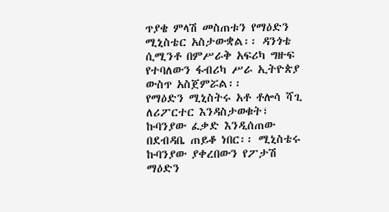ጥያቄ ምላሽ መስጠቱን የማዕድን ሚኒስቴር አስታውቋል፡፡ ዳንጎቴ ሲሚንቶ በምሥራቅ አፍሪካ ግዙፍ የተባለውን ፋብሪካ ሥራ ኢትዮጵያ ውስጥ አስጀምሯል፡፡
የማዕድን ሚኒስትሩ አቶ ቶሎሳ ሻጊ ለሪፖርተር እንዳስታወቁት፣ ኩባንያው ፈቃድ እንዲሰጠው በደብዳቤ ጠይቆ ነበር፡፡ ሚኒስቴሩ ኩባንያው ያቀረበውን የፖታሽ ማዕድን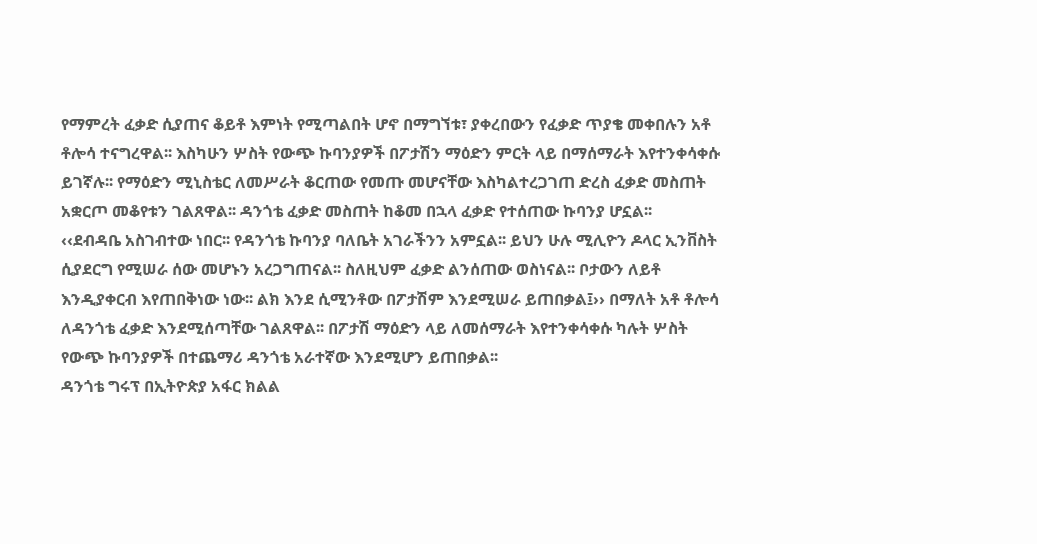የማምረት ፈቃድ ሲያጠና ቆይቶ እምነት የሚጣልበት ሆኖ በማግኘቱ፣ ያቀረበውን የፈቃድ ጥያቄ መቀበሉን አቶ ቶሎሳ ተናግረዋል፡፡ እስካሁን ሦስት የውጭ ኩባንያዎች በፖታሽን ማዕድን ምርት ላይ በማሰማራት እየተንቀሳቀሱ ይገኛሉ፡፡ የማዕድን ሚኒስቴር ለመሥራት ቆርጠው የመጡ መሆናቸው እስካልተረጋገጠ ድረስ ፈቃድ መስጠት አቋርጦ መቆየቱን ገልጸዋል፡፡ ዳንጎቴ ፈቃድ መስጠት ከቆመ በኋላ ፈቃድ የተሰጠው ኩባንያ ሆኗል፡፡
‹‹ደብዳቤ አስገብተው ነበር፡፡ የዳንጎቴ ኩባንያ ባለቤት አገራችንን አምኗል፡፡ ይህን ሁሉ ሚሊዮን ዶላር ኢንቨስት ሲያደርግ የሚሠራ ሰው መሆኑን አረጋግጠናል፡፡ ስለዚህም ፈቃድ ልንሰጠው ወስነናል፡፡ ቦታውን ለይቶ እንዲያቀርብ እየጠበቅነው ነው፡፡ ልክ እንደ ሲሚንቶው በፖታሽም እንደሚሠራ ይጠበቃል፤›› በማለት አቶ ቶሎሳ ለዳንጎቴ ፈቃድ እንደሚሰጣቸው ገልጸዋል፡፡ በፖታሽ ማዕድን ላይ ለመሰማራት እየተንቀሳቀሱ ካሉት ሦስት የውጭ ኩባንያዎች በተጨማሪ ዳንጎቴ አራተኛው እንደሚሆን ይጠበቃል፡፡
ዳንጎቴ ግሩፕ በኢትዮጵያ አፋር ክልል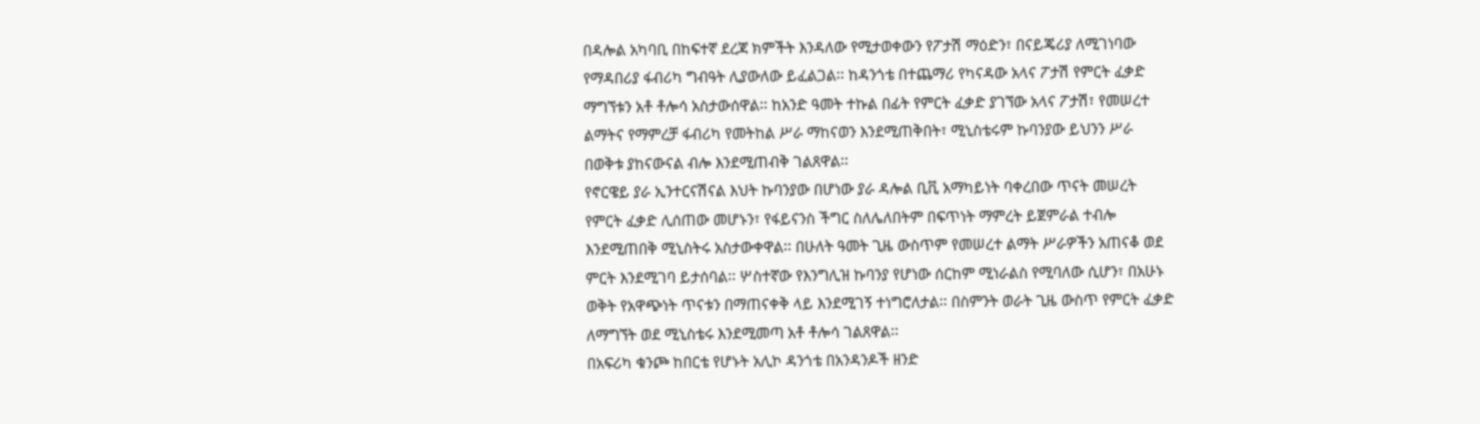በዳሎል አካባቢ በከፍተኛ ደረጃ ክምችት እንዳለው የሚታወቀውን የፖታሽ ማዕድን፣ በናይጄሪያ ለሚገነባው የማዳበሪያ ፋብሪካ ግብዓት ሊያውለው ይፈልጋል፡፡ ከዳንጎቴ በተጨማሪ የካናዳው አላና ፖታሽ የምርት ፈቃድ ማግኘቱን አቶ ቶሎሳ አስታውሰዋል፡፡ ከአንድ ዓመት ተኩል በፊት የምርት ፈቃድ ያገኘው አላና ፖታሽ፣ የመሠረተ ልማትና የማምረቻ ፋብሪካ የመትከል ሥራ ማከናወን እንደሚጠቅበት፣ ሚኒስቴሩም ኩባንያው ይህንን ሥራ በወቅቱ ያከናውናል ብሎ እንደሚጠብቅ ገልጸዋል፡፡
የኖርዌይ ያራ ኢንተርናሽናል እህት ኩባንያው በሆነው ያራ ዳሎል ቢቪ አማካይነት ባቀረበው ጥናት መሠረት የምርት ፈቃድ ሊሰጠው መሆኑን፣ የፋይናንስ ችግር ስለሌለበትም በፍጥነት ማምረት ይጀምራል ተብሎ እንደሚጠበቅ ሚኒስትሩ አስታውቀዋል፡፡ በሁለት ዓመት ጊዜ ውስጥም የመሠረተ ልማት ሥራዎችን አጠናቆ ወደ ምርት እንደሚገባ ይታሰባል፡፡ ሦስተኛው የእንግሊዝ ኩባንያ የሆነው ሰርከም ሚነራልስ የሚባለው ሲሆን፣ በአሁኑ ወቅት የአዋጭነት ጥናቱን በማጠናቀቅ ላይ እንደሚገኝ ተነግሮለታል፡፡ በስምንት ወራት ጊዜ ውስጥ የምርት ፈቃድ ለማግኘት ወደ ሚኒስቴሩ እንደሚመጣ አቶ ቶሎሳ ገልጸዋል፡፡
በአፍሪካ ቁንጮ ከበርቴ የሆኑት አሊኮ ዳንጎቴ በአንዳንዶች ዘንድ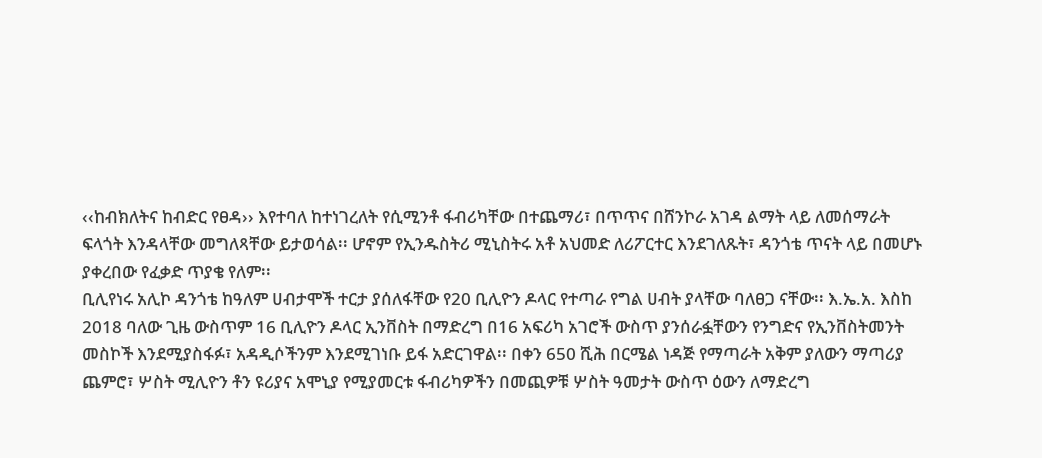‹‹ከብክለትና ከብድር የፀዳ›› እየተባለ ከተነገረለት የሲሚንቶ ፋብሪካቸው በተጨማሪ፣ በጥጥና በሸንኮራ አገዳ ልማት ላይ ለመሰማራት ፍላጎት እንዳላቸው መግለጻቸው ይታወሳል፡፡ ሆኖም የኢንዱስትሪ ሚኒስትሩ አቶ አህመድ ለሪፖርተር እንደገለጹት፣ ዳንጎቴ ጥናት ላይ በመሆኑ ያቀረበው የፈቃድ ጥያቄ የለም፡፡
ቢሊየነሩ አሊኮ ዳንጎቴ ከዓለም ሀብታሞች ተርታ ያሰለፋቸው የ20 ቢሊዮን ዶላር የተጣራ የግል ሀብት ያላቸው ባለፀጋ ናቸው፡፡ እ.ኤ.አ. እስከ 2018 ባለው ጊዜ ውስጥም 16 ቢሊዮን ዶላር ኢንቨስት በማድረግ በ16 አፍሪካ አገሮች ውስጥ ያንሰራፏቸውን የንግድና የኢንቨስትመንት መስኮች እንደሚያስፋፉ፣ አዳዲሶችንም እንደሚገነቡ ይፋ አድርገዋል፡፡ በቀን 650 ሺሕ በርሜል ነዳጅ የማጣራት አቅም ያለውን ማጣሪያ ጨምሮ፣ ሦስት ሚሊዮን ቶን ዩሪያና አሞኒያ የሚያመርቱ ፋብሪካዎችን በመጪዎቹ ሦስት ዓመታት ውስጥ ዕውን ለማድረግ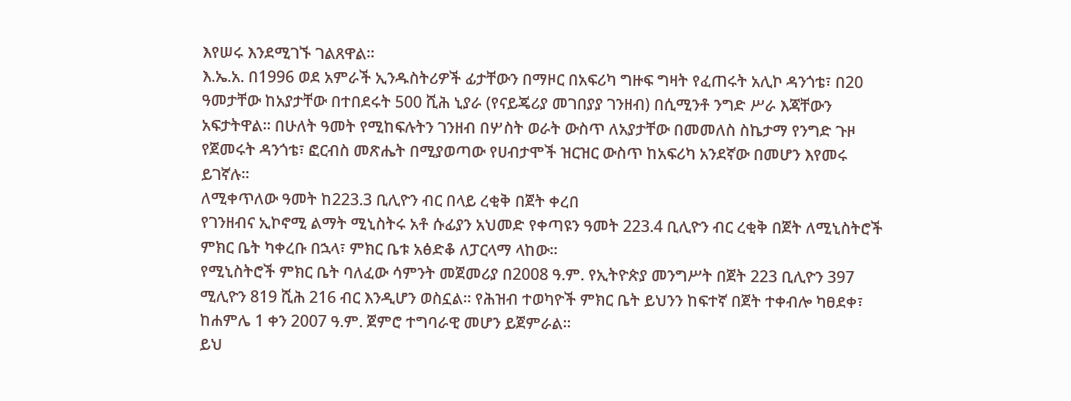እየሠሩ እንደሚገኙ ገልጸዋል፡፡
እ.ኤ.አ. በ1996 ወደ አምራች ኢንዱስትሪዎች ፊታቸውን በማዞር በአፍሪካ ግዙፍ ግዛት የፈጠሩት አሊኮ ዳንጎቴ፣ በ20 ዓመታቸው ከአያታቸው በተበደሩት 500 ሺሕ ኒያራ (የናይጄሪያ መገበያያ ገንዘብ) በሲሚንቶ ንግድ ሥራ እጃቸውን አፍታትዋል፡፡ በሁለት ዓመት የሚከፍሉትን ገንዘብ በሦስት ወራት ውስጥ ለአያታቸው በመመለስ ስኬታማ የንግድ ጉዞ የጀመሩት ዳንጎቴ፣ ፎርብስ መጽሔት በሚያወጣው የሀብታሞች ዝርዝር ውስጥ ከአፍሪካ አንደኛው በመሆን እየመሩ ይገኛሉ፡፡
ለሚቀጥለው ዓመት ከ223.3 ቢሊዮን ብር በላይ ረቂቅ በጀት ቀረበ
የገንዘብና ኢኮኖሚ ልማት ሚኒስትሩ አቶ ሱፊያን አህመድ የቀጣዩን ዓመት 223.4 ቢሊዮን ብር ረቂቅ በጀት ለሚኒስትሮች ምክር ቤት ካቀረቡ በኋላ፣ ምክር ቤቱ አፅድቆ ለፓርላማ ላከው፡፡
የሚኒስትሮች ምክር ቤት ባለፈው ሳምንት መጀመሪያ በ2008 ዓ.ም. የኢትዮጵያ መንግሥት በጀት 223 ቢሊዮን 397 ሚሊዮን 819 ሺሕ 216 ብር እንዲሆን ወስኗል፡፡ የሕዝብ ተወካዮች ምክር ቤት ይህንን ከፍተኛ በጀት ተቀብሎ ካፀደቀ፣ ከሐምሌ 1 ቀን 2007 ዓ.ም. ጀምሮ ተግባራዊ መሆን ይጀምራል፡፡
ይህ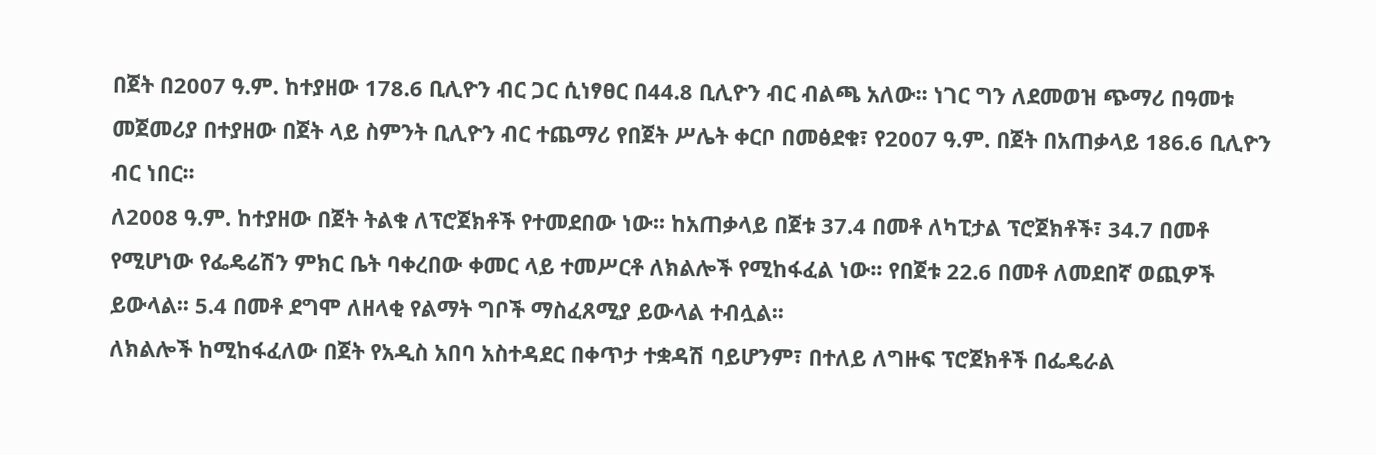በጀት በ2007 ዓ.ም. ከተያዘው 178.6 ቢሊዮን ብር ጋር ሲነፃፀር በ44.8 ቢሊዮን ብር ብልጫ አለው፡፡ ነገር ግን ለደመወዝ ጭማሪ በዓመቱ መጀመሪያ በተያዘው በጀት ላይ ስምንት ቢሊዮን ብር ተጨማሪ የበጀት ሥሌት ቀርቦ በመፅደቁ፣ የ2007 ዓ.ም. በጀት በአጠቃላይ 186.6 ቢሊዮን ብር ነበር፡፡
ለ2008 ዓ.ም. ከተያዘው በጀት ትልቁ ለፕሮጀክቶች የተመደበው ነው፡፡ ከአጠቃላይ በጀቱ 37.4 በመቶ ለካፒታል ፕሮጀክቶች፣ 34.7 በመቶ የሚሆነው የፌዴሬሽን ምክር ቤት ባቀረበው ቀመር ላይ ተመሥርቶ ለክልሎች የሚከፋፈል ነው፡፡ የበጀቱ 22.6 በመቶ ለመደበኛ ወጪዎች ይውላል፡፡ 5.4 በመቶ ደግሞ ለዘላቂ የልማት ግቦች ማስፈጸሚያ ይውላል ተብሏል፡፡
ለክልሎች ከሚከፋፈለው በጀት የአዲስ አበባ አስተዳደር በቀጥታ ተቋዳሽ ባይሆንም፣ በተለይ ለግዙፍ ፕሮጀክቶች በፌዴራል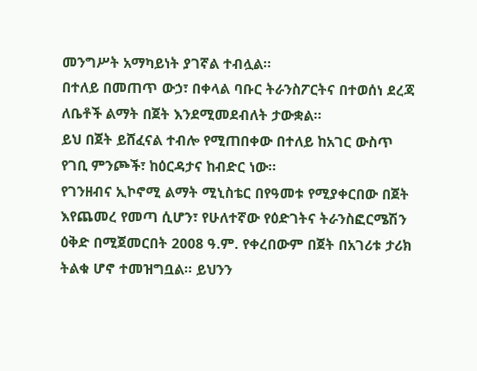መንግሥት አማካይነት ያገኛል ተብሏል፡፡
በተለይ በመጠጥ ውኃ፣ በቀላል ባቡር ትራንስፖርትና በተወሰነ ደረጃ ለቤቶች ልማት በጀት እንደሚመደብለት ታውቋል፡፡
ይህ በጀት ይሸፈናል ተብሎ የሚጠበቀው በተለይ ከአገር ውስጥ የገቢ ምንጮች፣ ከዕርዳታና ከብድር ነው፡፡
የገንዘብና ኢኮኖሚ ልማት ሚኒስቴር በየዓመቱ የሚያቀርበው በጀት እየጨመረ የመጣ ሲሆን፣ የሁለተኛው የዕድገትና ትራንስፎርሜሽን ዕቅድ በሚጀመርበት 2008 ዓ.ም. የቀረበውም በጀት በአገሪቱ ታሪክ ትልቁ ሆኖ ተመዝግቧል፡፡ ይህንን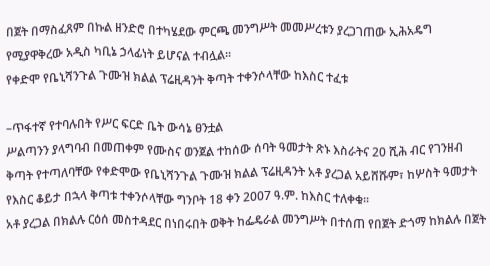በጀት በማስፈጸም በኩል ዘንድሮ በተካሄደው ምርጫ መንግሥት መመሥረቱን ያረጋገጠው ኢሕአዴግ የሚያዋቅረው አዲስ ካቢኔ ኃላፊነት ይሆናል ተብሏል፡፡
የቀድሞ የቤኒሻንጉል ጉሙዝ ክልል ፕሬዚዳንት ቅጣት ተቀንሶላቸው ከእስር ተፈቱ

–ጥፋተኛ የተባሉበት የሥር ፍርድ ቤት ውሳኔ ፀንቷል
ሥልጣንን ያላግባብ በመጠቀም የሙስና ወንጀል ተከሰው ሰባት ዓመታት ጽኑ እስራትና 20 ሺሕ ብር የገንዘብ ቅጣት የተጣለባቸው የቀድሞው የቤኒሻንጉል ጉሙዝ ክልል ፕሬዚዳንት አቶ ያረጋል አይሸሹም፣ ከሦስት ዓመታት የእስር ቆይታ በኋላ ቅጣቱ ተቀንሶላቸው ግንቦት 18 ቀን 2007 ዓ.ም. ከእስር ተለቀቁ፡፡
አቶ ያረጋል በክልሉ ርዕሰ መስተዳደር በነበሩበት ወቅት ከፌዴራል መንግሥት በተሰጠ የበጀት ድጎማ ከክልሉ በጀት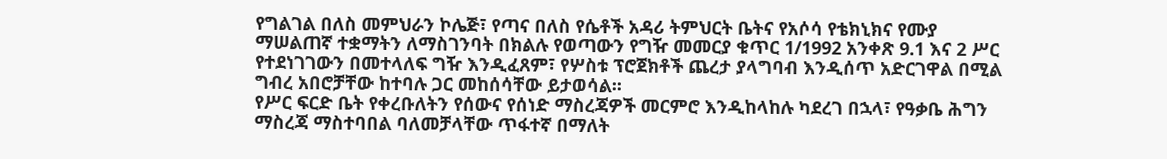የግልገል በለስ መምህራን ኮሌጅ፣ የጣና በለስ የሴቶች አዳሪ ትምህርት ቤትና የአሶሳ የቴክኒክና የሙያ ማሠልጠኛ ተቋማትን ለማስገንባት በክልሉ የወጣውን የግዥ መመርያ ቁጥር 1/1992 አንቀጽ 9.1 እና 2 ሥር የተደነገገውን በመተላለፍ ግዥ እንዲፈጸም፣ የሦስቱ ፕሮጀክቶች ጨረታ ያላግባብ እንዲሰጥ አድርገዋል በሚል ግብረ አበሮቻቸው ከተባሉ ጋር መከሰሳቸው ይታወሳል፡፡
የሥር ፍርድ ቤት የቀረቡለትን የሰውና የሰነድ ማስረጃዎች መርምሮ እንዲከላከሉ ካደረገ በኋላ፣ የዓቃቤ ሕግን ማስረጃ ማስተባበል ባለመቻላቸው ጥፋተኛ በማለት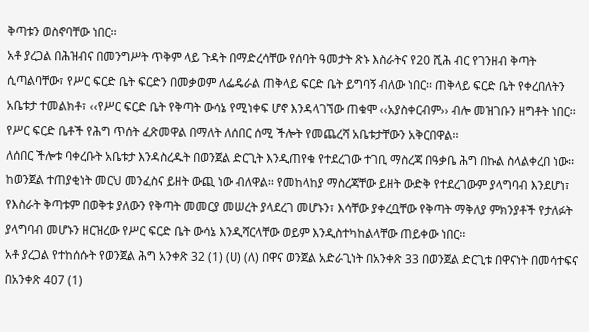ቅጣቱን ወስኖባቸው ነበር፡፡
አቶ ያረጋል በሕዝብና በመንግሥት ጥቅም ላይ ጉዳት በማድረሳቸው የሰባት ዓመታት ጽኑ እስራትና የ20 ሺሕ ብር የገንዘብ ቅጣት ሲጣልባቸው፣ የሥር ፍርድ ቤት ፍርድን በመቃወም ለፌዴራል ጠቅላይ ፍርድ ቤት ይግባኝ ብለው ነበር፡፡ ጠቅላይ ፍርድ ቤት የቀረበለትን አቤቱታ ተመልክቶ፣ ‹‹የሥር ፍርድ ቤት የቅጣት ውሳኔ የሚነቀፍ ሆኖ እንዳላገኘው ጠቁሞ ‹‹አያስቀርብም›› ብሎ መዝገቡን ዘግቶት ነበር፡፡ የሥር ፍርድ ቤቶች የሕግ ጥሰት ፈጽመዋል በማለት ለሰበር ሰሚ ችሎት የመጨረሻ አቤቱታቸውን አቅርበዋል፡፡
ለሰበር ችሎቱ ባቀረቡት አቤቱታ እንዳስረዱት በወንጀል ድርጊት እንዲጠየቁ የተደረገው ተገቢ ማስረጃ በዓቃቤ ሕግ በኩል ስላልቀረበ ነው፡፡ ከወንጀል ተጠያቂነት መርህ መንፈስና ይዘት ውጪ ነው ብለዋል፡፡ የመከላከያ ማስረጃቸው ይዘት ውድቅ የተደረገውም ያላግባብ እንደሆነ፣ የእስራት ቅጣቱም በወቅቱ ያለውን የቅጣት መመርያ መሠረት ያላደረገ መሆኑን፣ እሳቸው ያቀረቧቸው የቅጣት ማቅለያ ምክንያቶች የታለፉት ያላግባብ መሆኑን ዘርዝረው የሥር ፍርድ ቤት ውሳኔ እንዲሻርላቸው ወይም እንዲስተካከልላቸው ጠይቀው ነበር፡፡
አቶ ያረጋል የተከሰሱት የወንጀል ሕግ አንቀጽ 32 (1) (ሀ) (ለ) በዋና ወንጀል አድራጊነት በአንቀጽ 33 በወንጀል ድርጊቱ በዋናነት በመሳተፍና በአንቀጽ 407 (1)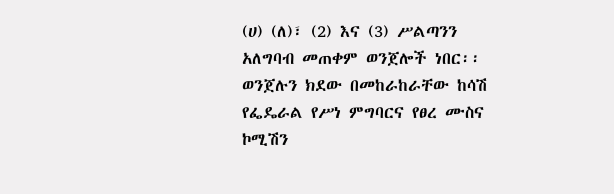(ሀ) (ለ)፣ (2) እና (3) ሥልጣንን አለግባብ መጠቀም ወንጀሎች ነበር፡፡ ወንጀሉን ክደው በመከራከራቸው ከሳሽ የፌዴራል የሥነ ምግባርና የፀረ ሙስና ኮሚሽን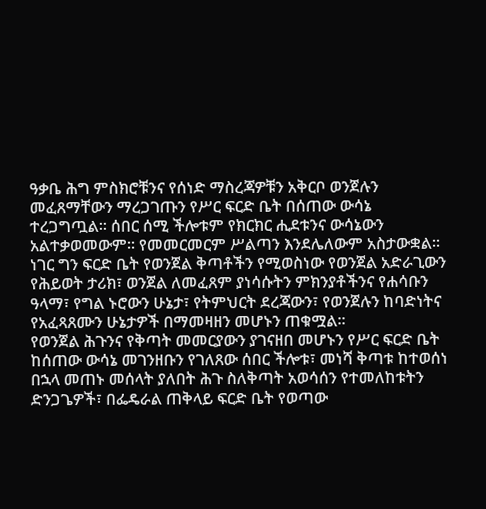ዓቃቤ ሕግ ምስክሮቹንና የሰነድ ማስረጃዎቹን አቅርቦ ወንጀሉን መፈጸማቸውን ማረጋገጡን የሥር ፍርድ ቤት በሰጠው ውሳኔ ተረጋግጧል፡፡ ሰበር ሰሚ ችሎቱም የክርክር ሒደቱንና ውሳኔውን አልተቃወመውም፡፡ የመመርመርም ሥልጣን እንደሌለውም አስታውቋል፡፡ ነገር ግን ፍርድ ቤት የወንጀል ቅጣቶችን የሚወስነው የወንጀል አድራጊውን የሕይወት ታሪክ፣ ወንጀል ለመፈጸም ያነሳሱትን ምክንያቶችንና የሐሳቡን ዓላማ፣ የግል ኑሮውን ሁኔታ፣ የትምህርት ደረጃውን፣ የወንጀሉን ከባድነትና የአፈጻጸሙን ሁኔታዎች በማመዛዘን መሆኑን ጠቁሟል፡፡
የወንጀል ሕጉንና የቅጣት መመርያውን ያገናዘበ መሆኑን የሥር ፍርድ ቤት ከሰጠው ውሳኔ መገንዘቡን የገለጸው ሰበር ችሎቱ፣ መነሻ ቅጣቱ ከተወሰነ በኋላ መጠኑ መሰላት ያለበት ሕጉ ስለቅጣት አወሳሰን የተመለከቱትን ድንጋጌዎች፣ በፌዴራል ጠቅላይ ፍርድ ቤት የወጣው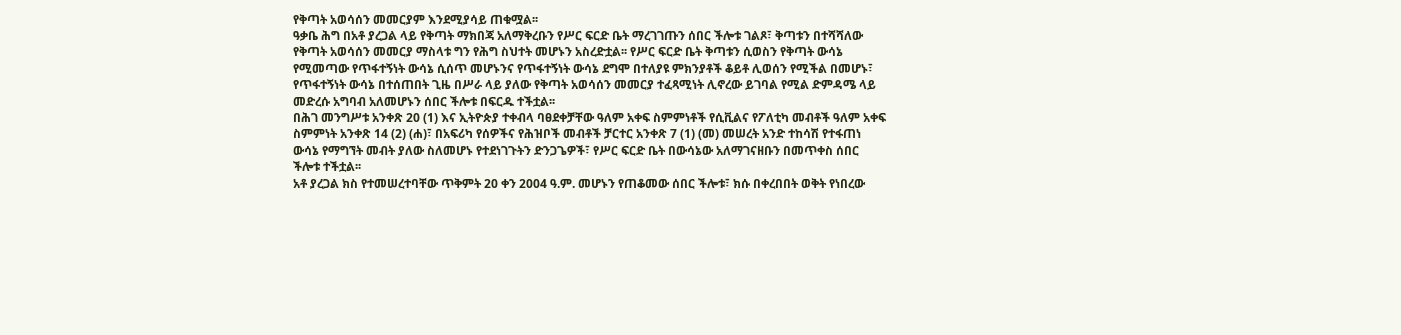የቅጣት አወሳሰን መመርያም እንደሚያሳይ ጠቁሟል፡፡
ዓቃቤ ሕግ በአቶ ያረጋል ላይ የቅጣት ማክበጃ አለማቅረቡን የሥር ፍርድ ቤት ማረገገጡን ሰበር ችሎቱ ገልጾ፣ ቅጣቱን በተሻሻለው የቅጣት አወሳሰን መመርያ ማስላቱ ግን የሕግ ስህተት መሆኑን አስረድቷል፡፡ የሥር ፍርድ ቤት ቅጣቱን ሲወስን የቅጣት ውሳኔ የሚመጣው የጥፋተኝነት ውሳኔ ሲሰጥ መሆኑንና የጥፋተኝነት ውሳኔ ደግሞ በተለያዩ ምክንያቶች ቆይቶ ሊወሰን የሚችል በመሆኑ፣ የጥፋተኝነት ውሳኔ በተሰጠበት ጊዜ በሥራ ላይ ያለው የቅጣት አወሳሰን መመርያ ተፈጻሚነት ሊኖረው ይገባል የሚል ድምዳሜ ላይ መድረሱ አግባብ አለመሆኑን ሰበር ችሎቱ በፍርዱ ተችቷል፡፡
በሕገ መንግሥቱ አንቀጽ 20 (1) እና ኢትዮጵያ ተቀብላ ባፀደቀቻቸው ዓለም አቀፍ ስምምነቶች የሲቪልና የፖለቲካ መብቶች ዓለም አቀፍ ስምምነት አንቀጽ 14 (2) (ሐ)፣ በአፍሪካ የሰዎችና የሕዝቦች መብቶች ቻርተር አንቀጽ 7 (1) (መ) መሠረት አንድ ተከሳሽ የተፋጠነ ውሳኔ የማግኘት መብት ያለው ስለመሆኑ የተደነገጉትን ድንጋጌዎች፣ የሥር ፍርድ ቤት በውሳኔው አለማገናዘቡን በመጥቀስ ሰበር ችሎቱ ተችቷል፡፡
አቶ ያረጋል ክስ የተመሠረተባቸው ጥቅምት 20 ቀን 2004 ዓ.ም. መሆኑን የጠቆመው ሰበር ችሎቱ፣ ክሱ በቀረበበት ወቅት የነበረው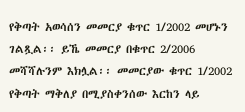የቅጣት አወሳሰን መመርያ ቁጥር 1/2002 መሆኑን ገልጿል፡፡ ይኼ መመርያ በቁጥር 2/2006 መሻሻሉንም እክሏል፡፡ መመርያው ቁጥር 1/2002 የቅጣት ማቅለያ በሚያስቀንሰው እርከን ላይ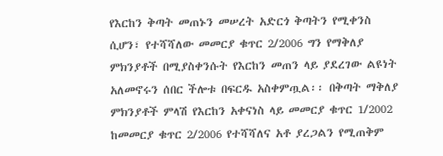የእርከን ቅጣት መጠኑን መሠረት አድርጎ ቅጣትን የሚቀንስ ሲሆን፣ የተሻሻለው መመርያ ቁጥር 2/2006 ግን የማቅለያ ምክንያቶች በሚያስቀንሱት የእርከን መጠን ላይ ያደረገው ልዩነት አለመኖሩን ሰበር ችሎቱ በፍርዱ አስቀምጧል፡፡ በቅጣት ማቅለያ ምክንያቶች ምላሽ የእርከን አቀናነስ ላይ መመርያ ቁጥር 1/2002 ከመመርያ ቁጥር 2/2006 የተሻሻለና አቶ ያረጋልን የሚጠቅም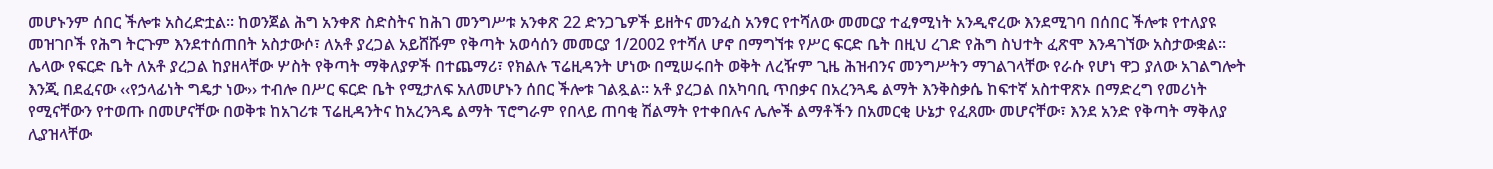መሆኑንም ሰበር ችሎቱ አስረድቷል፡፡ ከወንጀል ሕግ አንቀጽ ስድስትና ከሕገ መንግሥቱ አንቀጽ 22 ድንጋጌዎች ይዘትና መንፈስ አንፃር የተሻለው መመርያ ተፈፃሚነት አንዲኖረው እንደሚገባ በሰበር ችሎቱ የተለያዩ መዝገቦች የሕግ ትርጉም እንደተሰጠበት አስታውሶ፣ ለአቶ ያረጋል አይሸሹም የቅጣት አወሳሰን መመርያ 1/2002 የተሻለ ሆኖ በማግኘቱ የሥር ፍርድ ቤት በዚህ ረገድ የሕግ ስህተት ፈጽሞ እንዳገኘው አስታውቋል፡፡
ሌላው የፍርድ ቤት ለአቶ ያረጋል ከያዘላቸው ሦስት የቅጣት ማቅለያዎች በተጨማሪ፣ የክልሉ ፕሬዚዳንት ሆነው በሚሠሩበት ወቅት ለረዥም ጊዜ ሕዝብንና መንግሥትን ማገልገላቸው የራሱ የሆነ ዋጋ ያለው አገልግሎት እንጂ በደፈናው ‹‹የኃላፊነት ግዴታ ነው›› ተብሎ በሥር ፍርድ ቤት የሚታለፍ አለመሆኑን ሰበር ችሎቱ ገልጿል፡፡ አቶ ያረጋል በአካባቢ ጥበቃና በአረንጓዴ ልማት እንቅስቃሴ ከፍተኛ አስተዋጽኦ በማድረግ የመሪነት የሚናቸውን የተወጡ በመሆናቸው በወቅቱ ከአገሪቱ ፕሬዚዳንትና ከአረንጓዴ ልማት ፕሮግራም የበላይ ጠባቂ ሽልማት የተቀበሉና ሌሎች ልማቶችን በአመርቂ ሁኔታ የፈጸሙ መሆናቸው፣ እንደ አንድ የቅጣት ማቅለያ ሊያዝላቸው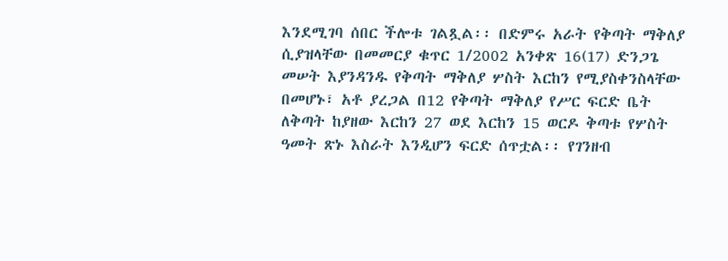እንደሚገባ ሰበር ችሎቱ ገልጿል፡፡ በድምሩ አራት የቅጣት ማቅለያ ሲያዝላቸው በመመርያ ቁጥር 1/2002 አንቀጽ 16(17) ድንጋጌ መሠት እያንዳንዱ የቅጣት ማቅለያ ሦስት እርከን የሚያስቀንስላቸው በመሆኑ፣ አቶ ያረጋል በ12 የቅጣት ማቅለያ የሥር ፍርድ ቤት ለቅጣት ከያዘው እርከን 27 ወደ እርከን 15 ወርዶ ቅጣቱ የሦስት ዓመት ጽኑ እስራት እንዲሆን ፍርድ ሰጥቷል፡፡ የገንዘብ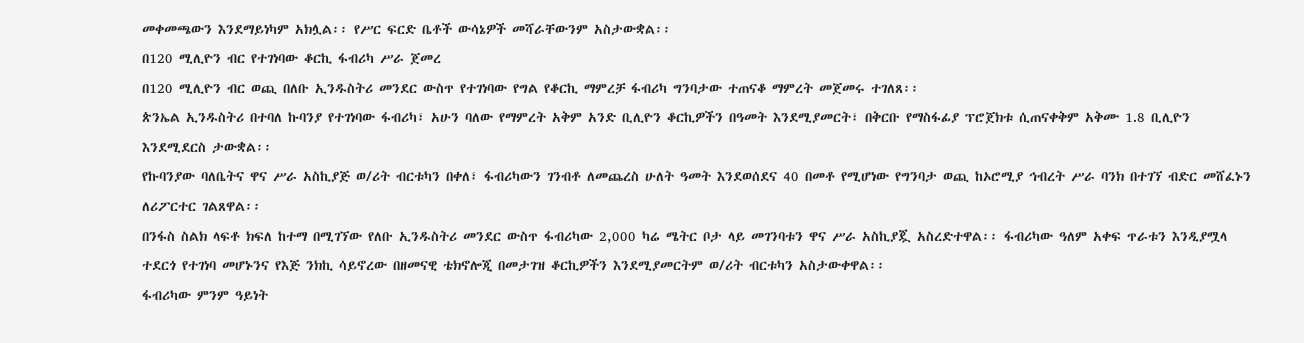መቀመጫውን እንደማይነካም አክሏል፡፡ የሥር ፍርድ ቤቶች ውሳኔዎች መሻራቸውንም አስታውቋል፡፡
በ120 ሚሊዮን ብር የተገነባው ቆርኪ ፋብሪካ ሥራ ጀመረ
በ120 ሚሊዮን ብር ወጪ በለቡ ኢንዱስትሪ መንደር ውስጥ የተገነባው የግል የቆርኪ ማምረቻ ፋብሪካ ግንባታው ተጠናቆ ማምረት መጀመሩ ተገለጸ፡፡
ጵንኤል ኢንዱስትሪ በተባለ ኩባንያ የተገነባው ፋብሪካ፣ አሁን ባለው የማምረት አቅም አንድ ቢሊዮን ቆርኪዎችን በዓመት እንደሚያመርት፣ በቅርቡ የማስፋፊያ ፕሮጀክቱ ሲጠናቀቅም አቅሙ 1.8 ቢሊዮን እንደሚደርስ ታውቋል፡፡
የኩባንያው ባለቤትና ዋና ሥራ አስኪያጅ ወ/ሪት ብርቱካን በቀለ፣ ፋብሪካውን ገንብቶ ለመጨረስ ሁለት ዓመት እንደወሰደና 40 በመቶ የሚሆነው የግንባታ ወጪ ከኦሮሚያ ኅብረት ሥራ ባንክ በተገኘ ብድር መሸፈኑን ለሪፖርተር ገልጸዋል፡፡
በንፋስ ስልክ ላፍቶ ክፍለ ከተማ በሚገኘው የለቡ ኢንዱስትሪ መንደር ውስጥ ፋብሪካው 2,000 ካሬ ሜትር ቦታ ላይ መገንባቱን ዋና ሥራ አስኪያጇ አስረድተዋል፡፡ ፋብሪካው ዓለም አቀፍ ጥራቱን እንዲያሟላ ተደርጎ የተገነባ መሆኑንና የእጅ ንክኪ ሳይኖረው በዘመናዊ ቴክኖሎጂ በመታገዝ ቆርኪዎችን እንደሚያመርትም ወ/ሪት ብርቱካን አስታውቀዋል፡፡
ፋብሪካው ምንም ዓይነት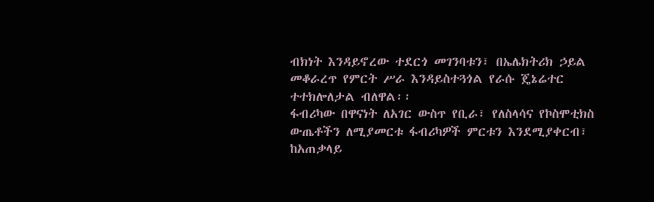ብክነት እንዳይኖረው ተደርጎ መገንባቱን፣ በኤሌክትሪክ ኃይል መቆራረጥ የምርት ሥራ እንዳይስተጓጎል የራሱ ጄኔሬተር ተተክሎለታል ብለዋል፡፡
ፋብሪካው በዋናነት ለአገር ውስጥ የቢራ፣ የለስላሳና የኮስሞቲክስ ውጤቶችን ለሚያመርቱ ፋብሪካዎች ምርቱን እንደሚያቀርብ፣ ከአጠቃላይ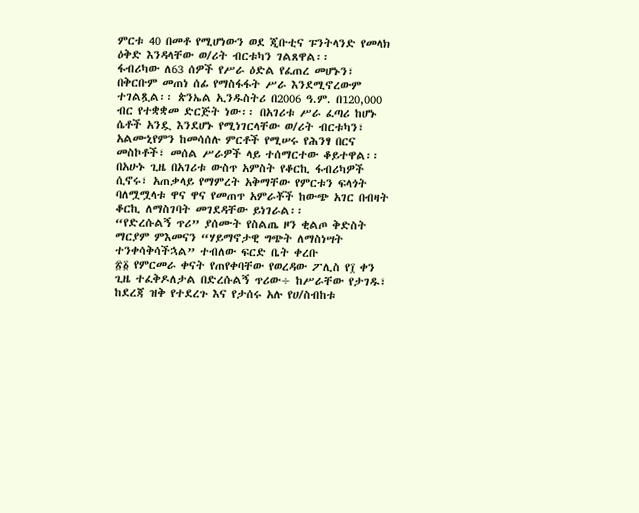ምርቱ 40 በመቶ የሚሆነውን ወደ ጂቡቲና ፑንትላንድ የመላክ ዕቅድ እንዳላቸው ወ/ሪት ብርቱካን ገልጸዋል፡፡
ፋብሪካው ለ63 ሰዎች የሥራ ዕድል የፈጠረ መሆኑን፣ በቅርቡም መጠነ ሰፊ የማስፋፋት ሥራ እንደሚኖረውም ተገልጿል፡፡ ጵንኤል ኢንዱስትሪ በ2006 ዓ.ም. በ120,000 ብር የተቋቋመ ድርጅት ነው፡፡ በአገሪቱ ሥራ ፈጣሪ ከሆኑ ሴቶች አንዷ እንደሆኑ የሚነገርላቸው ወ/ሪት ብርቱካን፣ አልሙኒየምን ከመሳሰሉ ምርቶች የሚሠሩ የሕንፃ በርና መስኮቶች፣ መሰል ሥራዎች ላይ ተሰማርተው ቆይተዋል፡፡
በአሁኑ ጊዜ በአገሪቱ ውስጥ አምስት የቆርኪ ፋብሪካዎች ሲኖሩ፣ አጠቃላይ የማምረት አቅማቸው የምርቱን ፍላጎት ባለሟሟላቱ ዋና ዋና የመጠጥ አምራቾች ከውጭ አገር በብዛት ቆርኪ ለማስገባት መገደዳቸው ይነገራል፡፡
“የድረሱልኝ ጥሪ” ያሰሙት የስልጤ ዞን ቂልጦ ቅድስት ማርያም ምእመናን “ሃይማኖታዊ ግጭት ለማስነሣት ተንቀሳቅሳችኋል” ተብለው ፍርድ ቤት ቀረቡ
፳፩ የምርመራ ቀናት የጠየቀባቸው የወረዳው ፖሊስ የ፲ ቀን ጊዜ ተፈቅዶለታል በድረሱልኝ ጥሪው÷ ከሥራቸው የታገዱ፣ ከደረጃ ዝቅ የተደረጉ እና የታሰሩ አሉ የሀ/ስብከቱ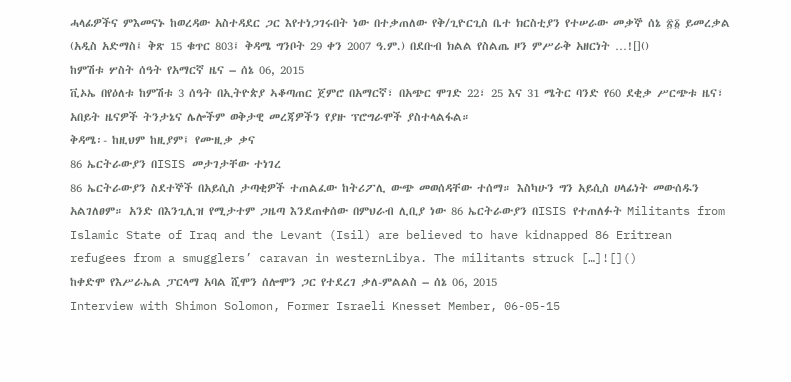ሓላፊዎችና ምእመናኑ ከወረዳው አስተዳደር ጋር እየተነጋገሩበት ነው በተቃጠለው የቅ/ጊዮርጊስ ቤተ ክርስቲያን የተሠራው መቃኞ ሰኔ ፳፩ ይመረቃል (አዲስ አድማስ፤ ቅጽ 15 ቁጥር 803፤ ቅዳሜ ግንቦት 29 ቀን 2007 ዓ.ም.) በደቡብ ክልል የስልጤ ዞን ምሥራቅ አዘርነት …![]()
ከምሽቱ ሦስት ሰዓት የአማርኛ ዜና – ሰኔ 06, 2015
ቪኦኤ በየዕለቱ ከምሽቱ 3 ሰዓት በኢትዮጵያ ኣቆጣጠር ጀምሮ በአማርኛ፣ በአጭር ሞገድ 22፣ 25 እና 31 ሜትር ባንድ የ60 ደቂቃ ሥርጭቱ ዜና፣ አበይት ዜናዎች ትንታኔና ሌሎችም ወቅታዊ መረጃዎችን የያዙ ፕሮግራሞች ያስተላልፋል።
ቅዳሜ፡- ከዚህም ከዚያም፤ የሙዚቃ ቃና
86 ኤርትራውያን በISIS መታገታቸው ተነገረ
86 ኤርትራውያን ስደተኞች በአይሲስ ታጣቂዎች ተጠልፈው ከትሪፖሊ ውጭ መወሰዳቸው ተሰማ። እስካሁን ግን አይሲስ ሀላፊነት መውሰዱን አልገለፀም። አንድ በእንጊሊዝ የሚታተም ጋዜጣ እንደጠቀሰው በምህራብ ሊቢያ ነው 86 ኤርትራውያን በISIS የተጠለፉት Militants from Islamic State of Iraq and the Levant (Isil) are believed to have kidnapped 86 Eritrean refugees from a smugglers’ caravan in westernLibya. The militants struck […]![]()
ከቀድሞ የእሥራኤል ፓርላማ አባል ሺሞን ሰሎሞን ጋር የተደረገ ቃለ-ምልልስ – ሰኔ 06, 2015
Interview with Shimon Solomon, Former Israeli Knesset Member, 06-05-15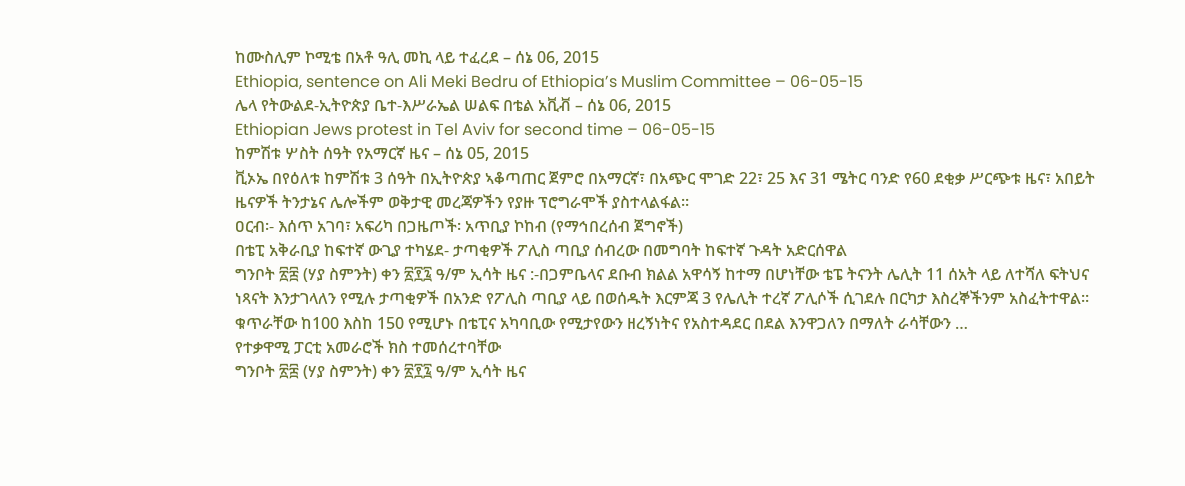ከሙስሊም ኮሚቴ በአቶ ዓሊ መኪ ላይ ተፈረደ – ሰኔ 06, 2015
Ethiopia, sentence on Ali Meki Bedru of Ethiopia’s Muslim Committee – 06-05-15
ሌላ የትውልደ-ኢትዮጵያ ቤተ-እሥራኤል ሠልፍ በቴል አቪቭ – ሰኔ 06, 2015
Ethiopian Jews protest in Tel Aviv for second time – 06-05-15
ከምሽቱ ሦስት ሰዓት የአማርኛ ዜና – ሰኔ 05, 2015
ቪኦኤ በየዕለቱ ከምሽቱ 3 ሰዓት በኢትዮጵያ ኣቆጣጠር ጀምሮ በአማርኛ፣ በአጭር ሞገድ 22፣ 25 እና 31 ሜትር ባንድ የ60 ደቂቃ ሥርጭቱ ዜና፣ አበይት ዜናዎች ትንታኔና ሌሎችም ወቅታዊ መረጃዎችን የያዙ ፕሮግራሞች ያስተላልፋል።
ዐርብ፡- እሰጥ አገባ፣ አፍሪካ በጋዜጦች፡ አጥቢያ ኮከብ (የማኅበረሰብ ጀግኖች)
በቴፒ አቅራቢያ ከፍተኛ ውጊያ ተካሄደ- ታጣቂዎች ፖሊስ ጣቢያ ሰብረው በመግባት ከፍተኛ ጉዳት አድርሰዋል
ግንቦት ፳፰ (ሃያ ስምንት) ቀን ፳፻፯ ዓ/ም ኢሳት ዜና :-በጋምቤላና ደቡብ ክልል አዋሳኝ ከተማ በሆነቸው ቴፔ ትናንት ሌሊት 11 ሰአት ላይ ለተሻለ ፍትህና ነጻናት እንታገላለን የሚሉ ታጣቂዎች በአንድ የፖሊስ ጣቢያ ላይ በወሰዱት እርምጃ 3 የሌሊት ተረኛ ፖሊሶች ሲገደሉ በርካታ እስረኞችንም አስፈትተዋል። ቁጥራቸው ከ100 እስከ 150 የሚሆኑ በቴፒና አካባቢው የሚታየውን ዘረኝነትና የአስተዳደር በደል እንዋጋለን በማለት ራሳቸውን …
የተቃዋሚ ፓርቲ አመራሮች ክስ ተመሰረተባቸው
ግንቦት ፳፰ (ሃያ ስምንት) ቀን ፳፻፯ ዓ/ም ኢሳት ዜና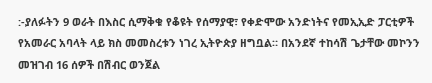:-ያለፉትን 9 ወራት በእስር ሲማቅቁ የቆዩት የሰማያዊ፣ የቀድሞው አንድነትና የመኢኢድ ፓርቲዎች የአመራር አባላት ላይ ክስ መመስረቱን ነገረ ኢትዮጵያ ዘግቧል። በአንደኛ ተከሳሽ ጌታቸው መኮንን መዝገብ 16 ሰዎች በሽብር ወንጀል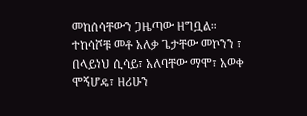መከሰሳቸውን ጋዜጣው ዘግቧል። ተከሳሾቹ መቶ አለቃ ጌታቸው መኮንን ፣ በላይነህ ሲሳይ፣ አለባቸው ማሞ፣ አወቀ ሞኝሆዴ፣ ዘሪሁን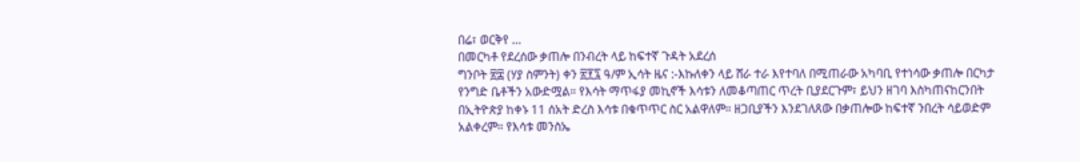በሬ፣ ወርቅየ …
በመርካቶ የደረሰው ቃጠሎ በንብረት ላይ ከፍተኛ ጉዳት አደረሰ
ግንቦት ፳፰ (ሃያ ስምንት) ቀን ፳፻፯ ዓ/ም ኢሳት ዜና :-እኩለቀን ላይ ሸራ ተራ እየተባለ በሚጠራው አካባቢ የተነሳው ቃጠሎ በርካታ የንግድ ቤቶችን አውድሟል። የእሳት ማጥፋያ መኪኖች እሳቱን ለመቆጣጠር ጥረት ቢያደርጉም፣ ይህን ዘገባ እስካጠናከርንበት በኢትዮጵያ ከቀኑ 11 ሰአት ድረስ እሳቱ በቁጥጥር ስር አልዋለም። ዘጋቢያችን እንደገለጸው በቃጠሎው ከፍተኛ ንበረት ሳይወድም አልቀረም። የእሳቱ መንስኤ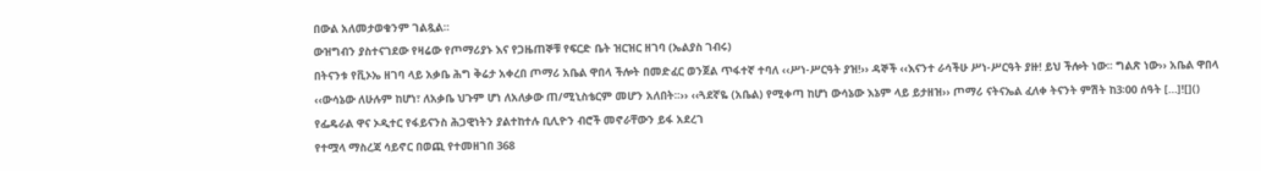በውል አለመታወቁንም ገልጿል።
ውዝግብን ያስተናገደው የዛሬው የጦማሪያኑ እና የጋዜጠኞቹ የፍርድ ቤት ዝርዝር ዘገባ (ኤልያስ ገብሩ)
በትናንቱ የቪኦኤ ዘገባ ላይ አቃቤ ሕግ ቅሬታ አቀረበ ጦማሪ አቤል ዋበላ ችሎት በመድፈር ወንጀል ጥፋተኛ ተባለ ‹‹ሥነ-ሥርዓት ያዝ!›› ዳኞች ‹‹እናንተ ራሳችሁ ሥነ-ሥርዓት ያዙ! ይህ ችሎት ነው፡፡ ግልጽ ነው›› አቤል ዋበላ ‹‹ውሳኔው ለሁሉም ከሆነ፣ ለአቃቤ ህጉም ሆነ ለአለቃው ጠ/ሚኒስቴርም መሆን አለበት፡፡›› ‹‹ጓደኛዬ (አቤል) የሚቀጣ ከሆነ ውሳኔው እኔም ላይ ይታዘዝ›› ጦማሪ ናትናኤል ፈለቀ ትናንት ምሽት ከ3፡00 ሰዓት […]![]()
የፌዴራል ዋና ኦዲተር የፋይናንስ ሕጋዊነትን ያልተከተሉ ቢሊዮን ብሮች መኖራቸውን ይፋ አደረገ
የተሟላ ማስረጃ ሳይኖር በወጪ የተመዘገበ 368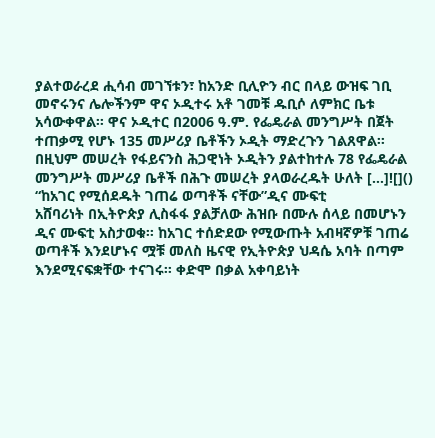ያልተወራረደ ሒሳብ መገኘቱን፣ ከአንድ ቢሊዮን ብር በላይ ውዝፍ ገቢ መኖሩንና ሌሎችንም ዋና ኦዲተሩ አቶ ገመቹ ዱቢሶ ለምክር ቤቱ አሳውቀዋል፡፡ ዋና ኦዲተር በ2006 ዓ.ም. የፌዴራል መንግሥት በጀት ተጠቃሚ የሆኑ 135 መሥሪያ ቤቶችን ኦዲት ማድረጉን ገልጸዋል፡፡ በዚህም መሠረት የፋይናንስ ሕጋዊነት ኦዲትን ያልተከተሉ 78 የፌዴራል መንግሥት መሥሪያ ቤቶች በሕጉ መሠረት ያላወራረዱት ሁለት […]![]()
“ከአገር የሚሰደዱት ገጠሬ ወጣቶች ናቸው”ዲና ሙፍቲ
አሸባሪነት በኢትዮጵያ ሊስፋፋ ያልቻለው ሕዝቡ በሙሉ ሰላይ በመሆኑን ዲና ሙፍቲ አስታወቁ፡፡ ከአገር ተሰድደው የሚውጡት አብዛኛዎቹ ገጠሬ ወጣቶች እንደሆኑና ሟቹ መለስ ዜናዊ የኢትዮጵያ ህዳሴ አባት በጣም እንደሚናፍቋቸው ተናገሩ፡፡ ቀድሞ በቃል አቀባይነት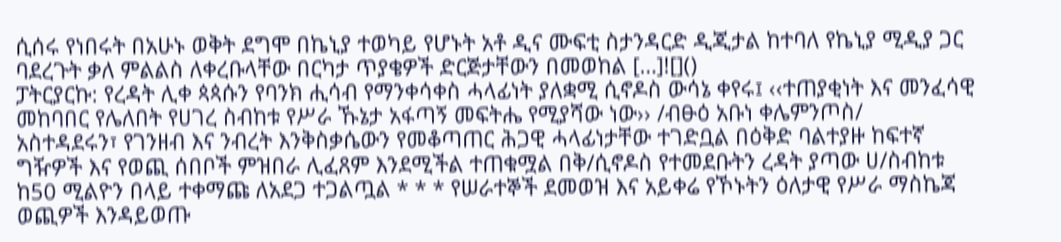ሲሰሩ የነበሩት በአሁኑ ወቅት ደግሞ በኬኒያ ተወካይ የሆኑት አቶ ዲና ሙፍቲ ስታንዳርድ ዲጂታል ከተባለ የኬኒያ ሚዲያ ጋር ባደረጉት ቃለ ምልልስ ለቀረቡላቸው በርካታ ጥያቄዎች ድርጅታቸውን በመወከል […]![]()
ፓትርያርኩ: የረዳት ሊቀ ጳጳሱን የባንክ ሒሳብ የማንቀሳቀስ ሓላፊነት ያለቋሚ ሲኖዶስ ውሳኔ ቀየሩ፤ ‹‹ተጠያቂነት እና መንፈሳዊ መከባበር የሌለበት የሀገረ ስብከቱ የሥራ ኹኔታ አፋጣኝ መፍትሔ የሚያሻው ነው›› /ብፁዕ አቡነ ቀሌምንጦስ/
አስተዳደሩን፣ የገንዘብ እና ንብረት እንቅስቃሴውን የመቆጣጠር ሕጋዊ ሓላፊነታቸው ተገድቧል በዕቅድ ባልተያዙ ከፍተኛ ግዥዎች እና የወጪ ሰበቦች ምዝበራ ሊፈጸም እንደሚችል ተጠቁሟል በቅ/ሲኖዶስ የተመደቡትን ረዳት ያጣው ሀ/ስብከቱ ከ50 ሚልዮን በላይ ተቀማጩ ለአደጋ ተጋልጧል * * * የሠራተኞች ደመወዝ እና አይቀሬ የኾኑትን ዕለታዊ የሥራ ማስኬጃ ወጪዎች እንዳይወጡ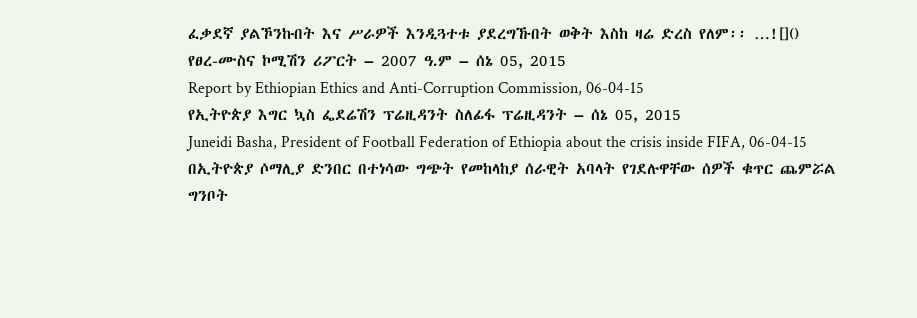ፈቃደኛ ያልኾንኩበት እና ሥራዎች እንዲጓተቱ ያደረግኹበት ወቅት እስከ ዛሬ ድረስ የለም፡፡ …![]()
የፀረ-ሙስና ኮሚሽን ሪፖርት – 2007 ዓ.ም – ሰኔ 05, 2015
Report by Ethiopian Ethics and Anti-Corruption Commission, 06-04-15
የኢትዮጵያ እግር ኳስ ፌደሬሽን ፕሬዚዳንት ስለፊፋ ፕሬዚዳንት – ሰኔ 05, 2015
Juneidi Basha, President of Football Federation of Ethiopia about the crisis inside FIFA, 06-04-15
በኢትዮጵያ ሶማሊያ ድንበር በተነሳው ግጭት የመከላከያ ሰራዊት አባላት የገደሉዋቸው ሰዎች ቁጥር ጨምሯል
ግንቦት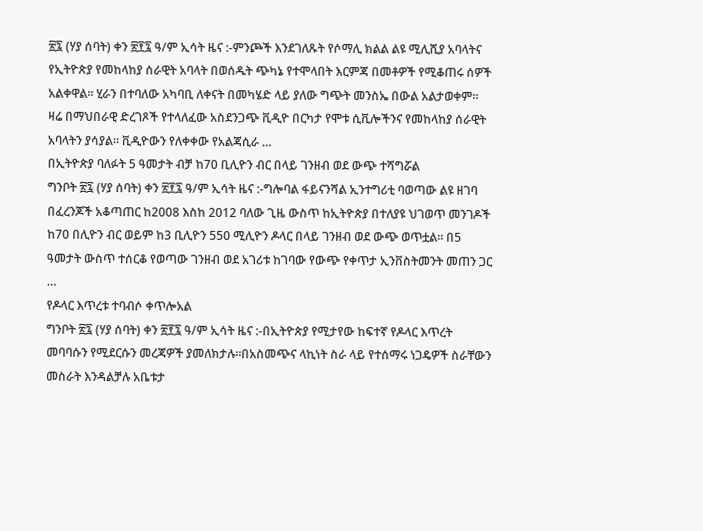፳፯ (ሃያ ሰባት) ቀን ፳፻፯ ዓ/ም ኢሳት ዜና :-ምንጮች እንደገለጹት የሶማሊ ክልል ልዩ ሚሊሺያ አባላትና የኢትዮጵያ የመከላከያ ሰራዊት አባላት በወሰዱት ጭካኔ የተሞላበት እርምጃ በመቶዎች የሚቆጠሩ ሰዎች አልቀዋል። ሂራን በተባለው አካባቢ ለቀናት በመካሄድ ላይ ያለው ግጭት መንስኤ በውል አልታወቀም። ዛሬ በማህበራዊ ድረገጾች የተላለፈው አስደንጋጭ ቪዲዮ በርካታ የሞቱ ሲቪሎችንና የመከላከያ ሰራዊት አባላትን ያሳያል። ቪዲዮውን የለቀቀው የአልጃሲራ …
በኢትዮጵያ ባለፉት 5 ዓመታት ብቻ ከ70 ቢሊዮን ብር በላይ ገንዘብ ወደ ውጭ ተሻግሯል
ግንቦት ፳፯ (ሃያ ሰባት) ቀን ፳፻፯ ዓ/ም ኢሳት ዜና :-ግሎባል ፋይናንሻል ኢንተግሪቲ ባወጣው ልዩ ዘገባ በፈረንጆች አቆጣጠር ከ2008 እስከ 2012 ባለው ጊዜ ውስጥ ከኢትዮጵያ በተለያዩ ህገወጥ መንገዶች ከ70 በሊዮን ብር ወይም ከ3 ቢሊዮን 550 ሚሊዮን ዶላር በላይ ገንዘብ ወደ ውጭ ወጥቷል። በ5 ዓመታት ውስጥ ተሰርቆ የወጣው ገንዘብ ወደ አገሪቱ ከገባው የውጭ የቀጥታ ኢንቨስትመንት መጠን ጋር …
የዶላር እጥረቱ ተባብሶ ቀጥሎአል
ግንቦት ፳፯ (ሃያ ሰባት) ቀን ፳፻፯ ዓ/ም ኢሳት ዜና :-በኢትዮጵያ የሚታየው ከፍተኛ የዶላር እጥረት መባባሱን የሚደርሱን መረጃዎች ያመለክታሉ።በአስመጭና ላኪነት ስራ ላይ የተሰማሩ ነጋዴዎች ስራቸውን መስራት እንዳልቻሉ አቤቱታ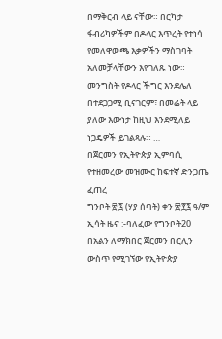በማቅርብ ላይ ናቸው። በርካታ ፋብሪካዎችም በዶላር እጥረት የተነሳ የመለዋወጫ እቃዎችን ማስገባት አለመቻላቸውን እየገለጹ ነው። መንግስት የዶላር ችግር እንደሌለ በተደጋጋሚ ቢናገርም፣ በመሬት ላይ ያለው እውነታ ከዚህ እንደሚለይ ነጋዴዎች ይገልጻሉ። …
በጀርመን የኢትዮጵያ ኢምባሲ የተዘመረው መዝሙር ከፍተኛ ድንጋጤ ፈጠረ
ግንቦት ፳፯ (ሃያ ሰባት) ቀን ፳፻፯ ዓ/ም ኢሳት ዜና :-ባለፈው የግንቦት20 በአልን ለማክበር ጀርመን በርሊን ውስጥ የሚገኘው የኢትዮጵያ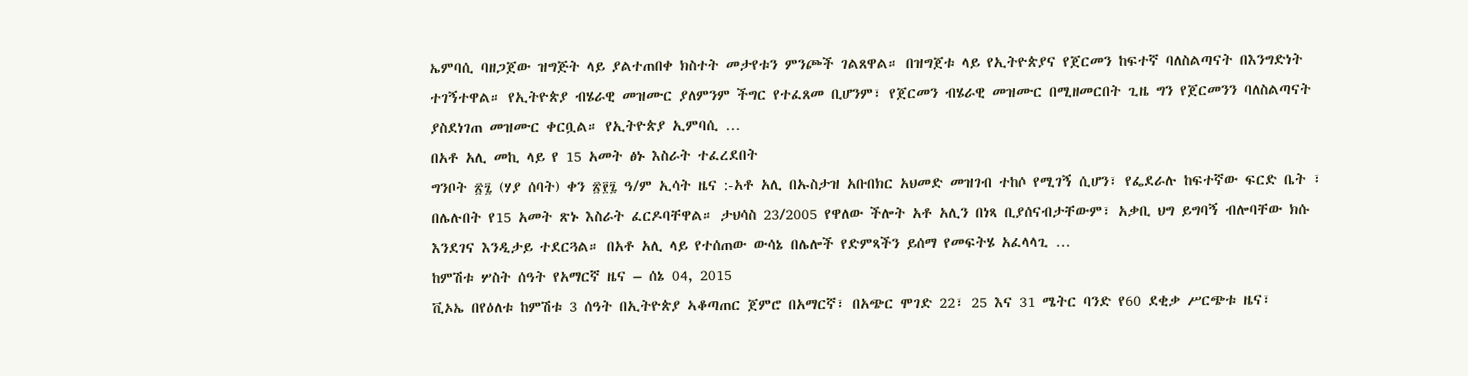ኤምባሲ ባዘጋጀው ዝግጅት ላይ ያልተጠበቀ ክስተት መታየቱን ምንጮች ገልጸዋል። በዝግጀቱ ላይ የኢትዮጵያና የጀርመን ከፍተኛ ባለስልጣናት በእንግድነት ተገኝተዋል። የኢትዮጵያ ብሄራዊ መዝሙር ያለምንም ችግር የተፈጸመ ቢሆንም፣ የጀርመን ብሄራዊ መዝሙር በሚዘመርበት ጊዜ ግን የጀርመንን ባለስልጣናት ያስደነገጠ መዝሙር ቀርቧል። የኢትዮጵያ ኢምባሲ …
በአቶ አሊ መኪ ላይ የ 15 አመት ፅኑ እስራት ተፈረደበት
ግንቦት ፳፯ (ሃያ ሰባት) ቀን ፳፻፯ ዓ/ም ኢሳት ዜና :-አቶ አሊ በኡስታዝ አቡበክር አህመድ መዝገብ ተከሶ የሚገኝ ሲሆን፣ የፌደራሉ ከፍተኛው ፍርድ ቤት ፣ በሌሉበት የ15 አመት ጽኑ እስራት ፈርዶባቸዋል። ታህሳስ 23/2005 የዋለው ችሎት አቶ አሊን በነጻ ቢያሰናብታቸውም፣ አቃቢ ህግ ይግባኝ ብሎባቸው ክሱ እንደገና እንዲታይ ተደርጓል። በአቶ አሊ ላይ የተሰጠው ውሳኔ በሌሎች የድምጻችን ይሰማ የመፍትሄ አፈላላጊ …
ከምሽቱ ሦስት ሰዓት የአማርኛ ዜና – ሰኔ 04, 2015
ቪኦኤ በየዕለቱ ከምሽቱ 3 ሰዓት በኢትዮጵያ ኣቆጣጠር ጀምሮ በአማርኛ፣ በአጭር ሞገድ 22፣ 25 እና 31 ሜትር ባንድ የ60 ደቂቃ ሥርጭቱ ዜና፣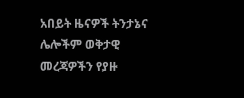አበይት ዜናዎች ትንታኔና ሌሎችም ወቅታዊ መረጃዎችን የያዙ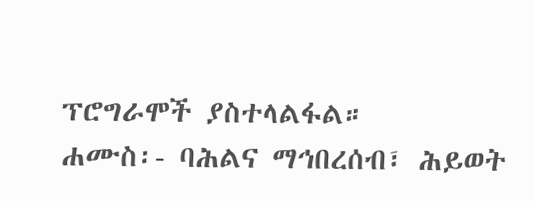ፕሮግራሞች ያስተላልፋል።
ሐሙስ፡- ባሕልና ማኅበረሰብ፣ ሕይወት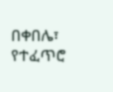በቀበሌ፣ የተፈጥሮ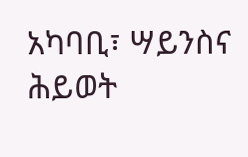አካባቢ፣ ሣይንስና ሕይወት